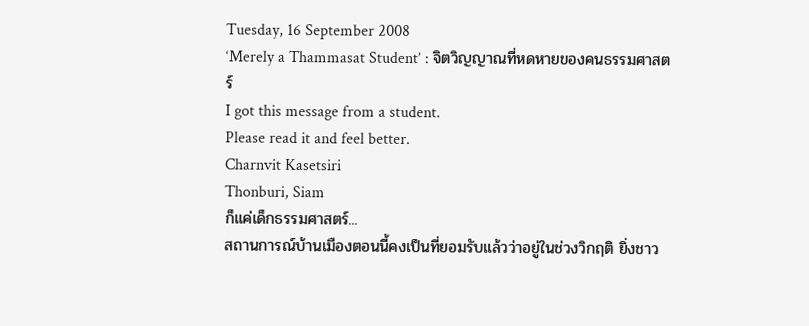Tuesday, 16 September 2008
‘Merely a Thammasat Student’ : จิตวิญญาณที่หดหายของคนธรรมศาสตร์
I got this message from a student.
Please read it and feel better.
Charnvit Kasetsiri
Thonburi, Siam
ก็แค่เด็กธรรมศาสตร์...
สถานการณ์บ้านเมืองตอนนี้คงเป็นที่ยอมรับแล้วว่าอยู่ในช่วงวิกฤติ ยิ่งชาว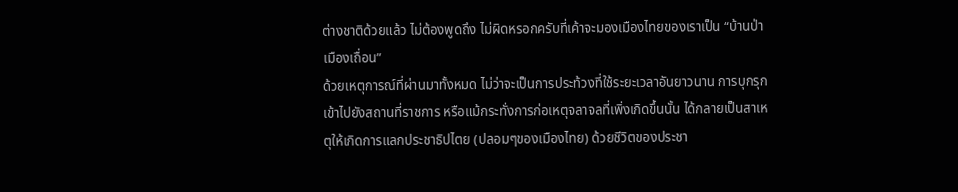ต่างชาติด้วยแล้ว ไม่ต้องพูดถึง ไม่ผิดหรอกครับที่เค้าจะมองเมืองไทยของเราเป็น “บ้านป่าเมืองเถื่อน”
ด้วยเหตุการณ์ที่ผ่านมาทั้งหมด ไม่ว่าจะเป็นการประท้วงที่ใช้ระยะเวลาอันยาวนาน การบุกรุกเข้าไปยังสถานที่ราชการ หรือแม้กระทั่งการก่อเหตุจลาจลที่เพิ่งเกิดขึ้นนั้น ได้กลายเป็นสาเหตุให้เกิดการแลกประชาธิปไตย (ปลอมๆของเมืองไทย) ด้วยชีวิตของประชา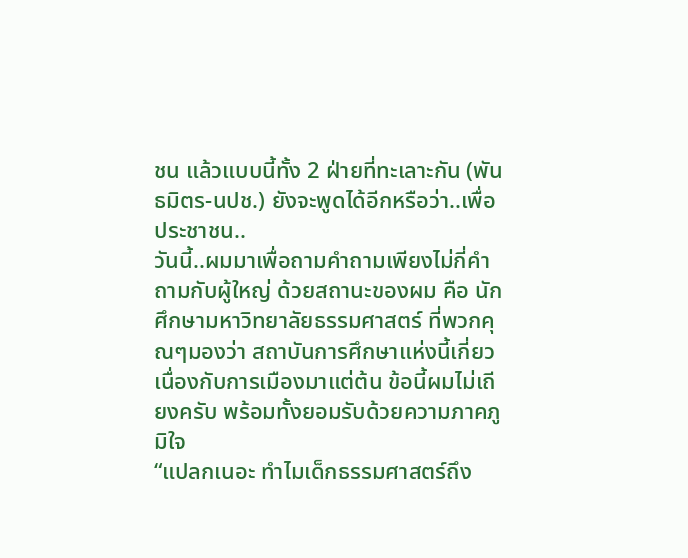ชน แล้วแบบนี้ทั้ง 2 ฝ่ายที่ทะเลาะกัน (พันธมิตร-นปช.) ยังจะพูดได้อีกหรือว่า..เพื่อประชาชน..
วันนี้..ผมมาเพื่อถามคำถามเพียงไม่กี่คำถามกับผู้ใหญ่ ด้วยสถานะของผม คือ นักศึกษามหาวิทยาลัยธรรมศาสตร์ ที่พวกคุณๆมองว่า สถาบันการศึกษาแห่งนี้เกี่ยวเนื่องกับการเมืองมาแต่ต้น ข้อนี้ผมไม่เถียงครับ พร้อมทั้งยอมรับด้วยความภาคภูมิใจ
“แปลกเนอะ ทำไมเด็กธรรมศาสตร์ถึง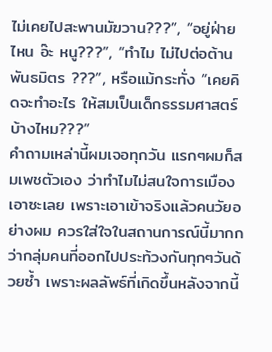ไม่เคยไปสะพานมัฆวาน???”, “อยู่ฝ่ายไหน อ๊ะ หนู???”, “ทำไม ไม่ไปต่อต้านพันธมิตร ???”, หรือแม้กระทั่ง “เคยคิดจะทำอะไร ให้สมเป็นเด็กธรรมศาสตร์บ้างไหม???”
คำถามเหล่านี้ผมเจอทุกวัน แรกๆผมก็สมเพชตัวเอง ว่าทำไมไม่สนใจการเมืองเอาซะเลย เพราะเอาเข้าจริงแล้วคนวัยอย่างผม ควรใส่ใจในสถานการณ์นี้มากกว่ากลุ่มคนที่ออกไปประท้วงกันทุกๆวันด้วยซ้ำ เพราะผลลัพธ์ที่เกิดขึ้นหลังจากนี้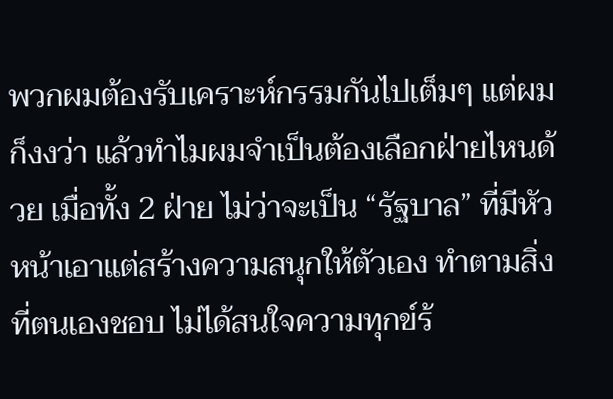พวกผมต้องรับเคราะห์กรรมกันไปเต็มๆ แต่ผมก็งงว่า แล้วทำไมผมจำเป็นต้องเลือกฝ่ายไหนด้วย เมื่อทั้ง 2 ฝ่าย ไม่ว่าจะเป็น “รัฐบาล” ที่มีหัวหน้าเอาแต่สร้างความสนุกให้ตัวเอง ทำตามสิ่งที่ตนเองชอบ ไม่ได้สนใจความทุกข์ร้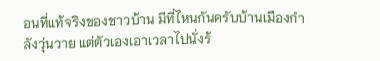อนที่แท้จริงของชาวบ้าน มีที่ไหนกันครับบ้านเมืองกำลังวุ่นวาย แต่ตัวเองเอาเวลาไปนั่งร้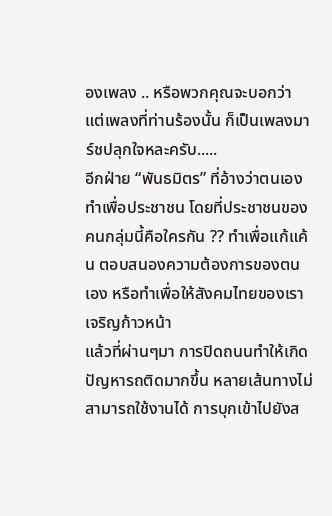องเพลง .. หรือพวกคุณจะบอกว่า แต่เพลงที่ท่านร้องนั้น ก็เป็นเพลงมาร์ชปลุกใจหละครับ.....
อีกฝ่าย “พันธมิตร” ที่อ้างว่าตนเองทำเพื่อประชาชน โดยที่ประชาชนของคนกลุ่มนี้คือใครกัน ?? ทำเพื่อแก้แค้น ตอบสนองความต้องการของตนเอง หรือทำเพื่อให้สังคมไทยของเราเจริญก้าวหน้า
แล้วที่ผ่านๆมา การปิดถนนทำให้เกิดปัญหารถติดมากขึ้น หลายเส้นทางไม่สามารถใช้งานได้ การบุกเข้าไปยังส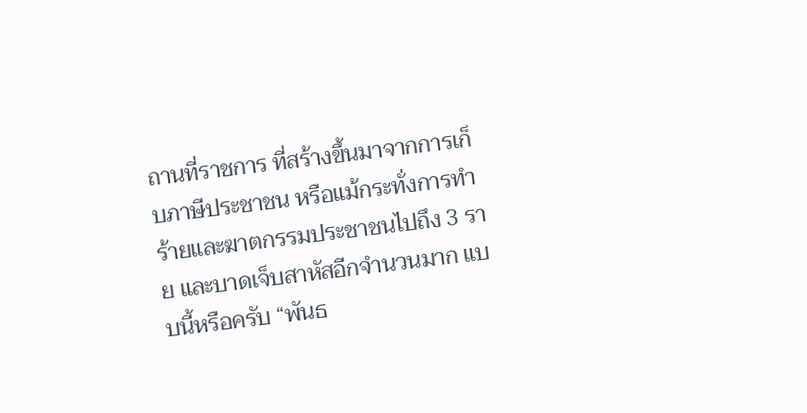ถานที่ราชการ ที่สร้างขึ้นมาจากการเก็บภาษีประชาชน หรือแม้กระทั่งการทำร้ายและฆาตกรรมประชาชนไปถึง 3 ราย และบาดเจ็บสาหัสอีกจำนวนมาก แบบนี้หรือครับ “พันธ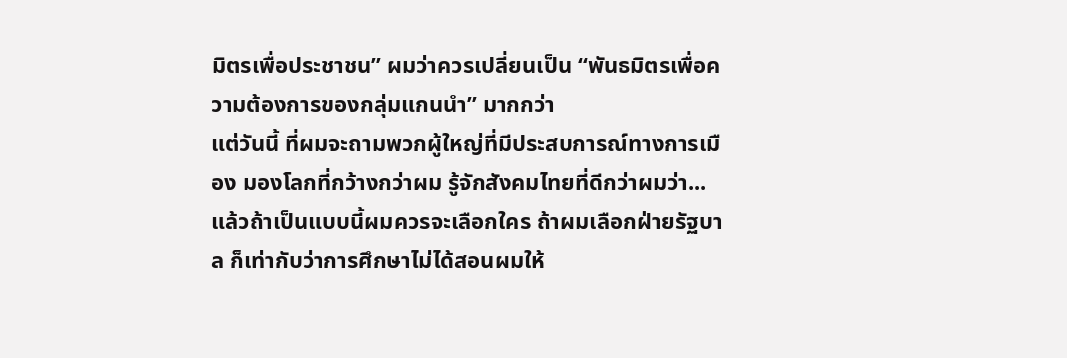มิตรเพื่อประชาชน” ผมว่าควรเปลี่ยนเป็น “พันธมิตรเพื่อความต้องการของกลุ่มแกนนำ” มากกว่า
แต่วันนี้ ที่ผมจะถามพวกผู้ใหญ่ที่มีประสบการณ์ทางการเมือง มองโลกที่กว้างกว่าผม รู้จักสังคมไทยที่ดีกว่าผมว่า...แล้วถ้าเป็นแบบนี้ผมควรจะเลือกใคร ถ้าผมเลือกฝ่ายรัฐบาล ก็เท่ากับว่าการศึกษาไม่ได้สอนผมให้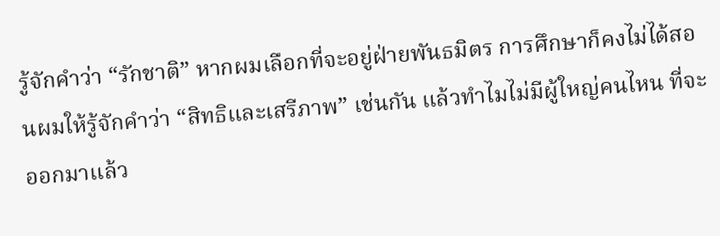รู้จักคำว่า “รักชาติ” หากผมเลือกที่จะอยู่ฝ่ายพันธมิตร การศึกษาก็คงไม่ได้สอนผมให้รู้จักคำว่า “สิทธิและเสรีภาพ” เช่นกัน แล้วทำไมไม่มีผู้ใหญ่คนไหน ที่จะออกมาแล้ว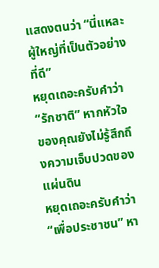แสดงตนว่า “นี่แหละ ผู้ใหญ่ที่เป็นตัวอย่างที่ดี”
หยุดเถอะครับคำว่า “รักชาติ” หากหัวใจของคุณยังไม่รู้สึกถึงความเจ็บปวดของแผ่นดิน
หยุดเถอะครับคำว่า “เพื่อประชาชน” หา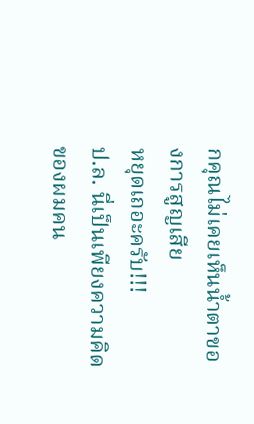กคุณไม่เคยเห็นน้ำตาของการสูญเสีย
หยุดเถอะครับ!!!
ป.ล. นี่เป็นเพียงความคิดของผมคน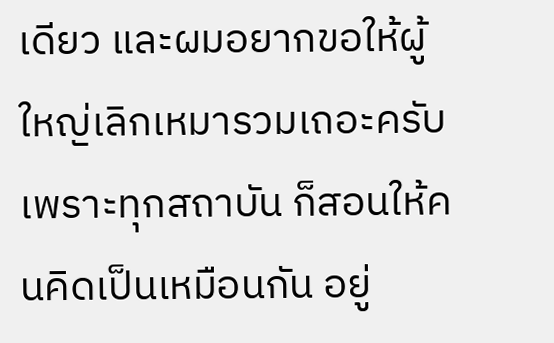เดียว และผมอยากขอให้ผู้ใหญ่เลิกเหมารวมเถอะครับ เพราะทุกสถาบัน ก็สอนให้คนคิดเป็นเหมือนกัน อยู่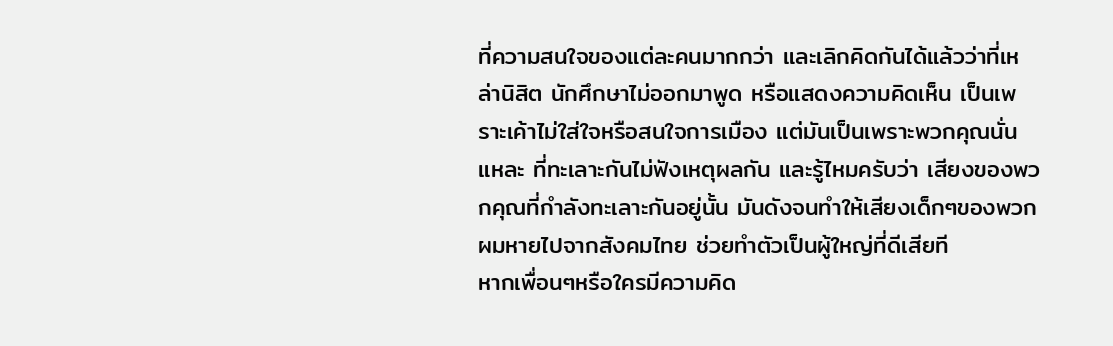ที่ความสนใจของแต่ละคนมากกว่า และเลิกคิดกันได้แล้วว่าที่เหล่านิสิต นักศึกษาไม่ออกมาพูด หรือแสดงความคิดเห็น เป็นเพราะเค้าไม่ใส่ใจหรือสนใจการเมือง แต่มันเป็นเพราะพวกคุณนั่นแหละ ที่ทะเลาะกันไม่ฟังเหตุผลกัน และรู้ไหมครับว่า เสียงของพวกคุณที่กำลังทะเลาะกันอยู่นั้น มันดังจนทำให้เสียงเด็กๆของพวกผมหายไปจากสังคมไทย ช่วยทำตัวเป็นผู้ใหญ่ที่ดีเสียที
หากเพื่อนๆหรือใครมีความคิด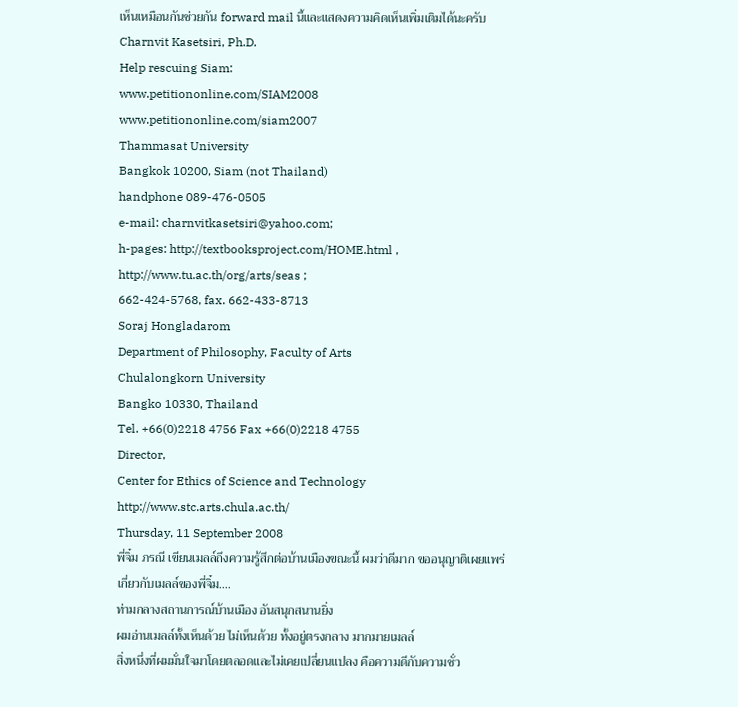เห็นเหมือนกันช่วยกัน forward mail นี้และแสดงความคิดเห็นเพิ่มเติมได้นะครับ
Charnvit Kasetsiri, Ph.D.
Help rescuing Siam:
www.petitiononline.com/SIAM2008
www.petitiononline.com/siam2007
Thammasat University
Bangkok 10200, Siam (not Thailand)
handphone 089-476-0505
e-mail: charnvitkasetsiri@yahoo.com;
h-pages: http://textbooksproject.com/HOME.html ,
http://www.tu.ac.th/org/arts/seas ;
662-424-5768, fax. 662-433-8713
Soraj Hongladarom
Department of Philosophy, Faculty of Arts
Chulalongkorn University
Bangko 10330, Thailand
Tel. +66(0)2218 4756 Fax +66(0)2218 4755
Director,
Center for Ethics of Science and Technology
http://www.stc.arts.chula.ac.th/
Thursday, 11 September 2008
พี่จิ๋ม ภรณี เขียนเมลล์ถึงความรู้สึกต่อบ้านเมืองขณะนี้ ผมว่าดีมาก ขออนุญาติเผยแพร่
เกี่ยวกับเมลล์ของพี่จิ๋ม....
ท่ามกลางสถานการณ์บ้านเมือง อันสนุกสนานยิ่ง
ผมอ่านเมลล์ทั้งเห็นด้วย ไม่เห็นด้วย ทั้งอยู่ตรงกลาง มากมายเมลล์
สิ่งหนึ่งที่ผมมั่นใจมาโดยตลอดและไม่เคยเปลี่ยนแปลง คือความดีกับความชั่ว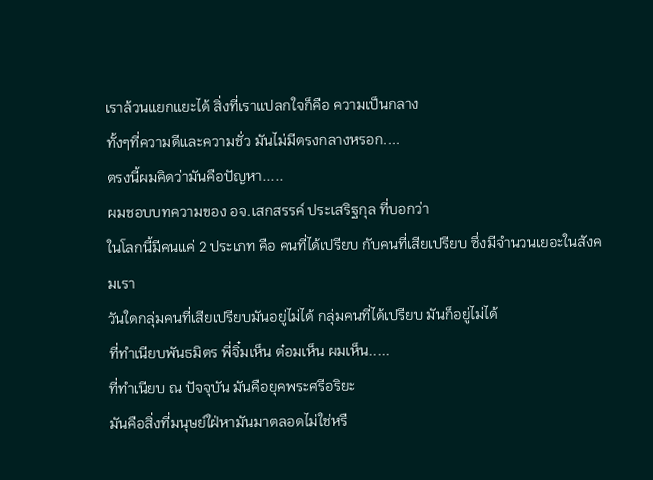เราล้วนแยกแยะได้ สิ่งที่เราแปลกใจก็คือ ความเป็นกลาง
ทั้งๆที่ความดีและความชั่ว มันไม่มีตรงกลางหรอก....
ตรงนี้ผมคิดว่ามันคือปัญหา.....
ผมชอบบทความของ อจ.เสกสรรค์ ประเสริฐกุล ที่บอกว่า
ในโลกนี้มีคนแค่ 2 ประเภท คือ คนที่ได้เปรียบ กับคนที่เสียเปรียบ ซึ่งมีจำนวนเยอะในสังคมเรา
วันใดกลุ่มคนที่เสียเปรียบมันอยู่ไม่ได้ กลุ่มคนที่ได้เปรียบ มันก็อยู่ไม่ได้
ที่ทำเนียบพันธมิตร พี่จิ๋มเห็น ต๋อมเห็น ผมเห็น.....
ที่ทำเนียบ ณ ปัจจุบัน มันคือยุคพระศรีอริยะ
มันคือสิ่งที่มนุษย์ใฝ่หามันมาตลอดไม่ใช่หรื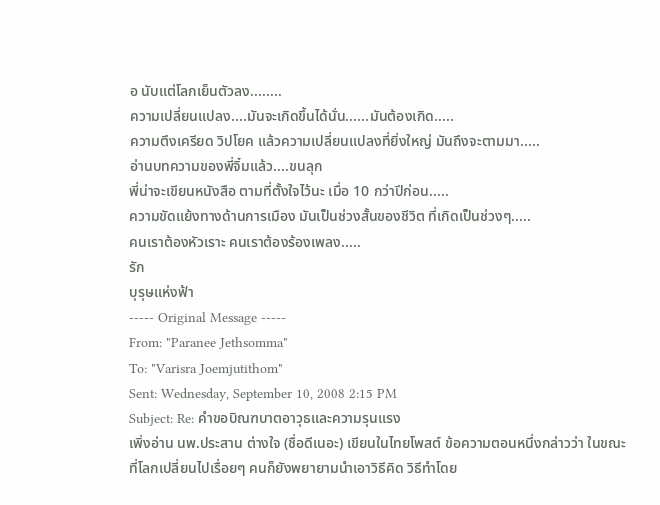อ นับแต่โลกเย็นตัวลง........
ความเปลี่ยนแปลง....มันจะเกิดขึ้นได้นั่น......มันต้องเกิด.....
ความตึงเครียด วิปโยค แล้วความเปลี่ยนแปลงที่ยิ่งใหญ่ มันถึงจะตามมา.....
อ่านบทความของพี่จิ๋มแล้ว....ขนลุก
พี่น่าจะเขียนหนังสือ ตามที่ตั้งใจไว้นะ เมื่อ 10 กว่าปีก่อน.....
ความขัดแย้งทางด้านการเมือง มันเป็นช่วงสั้นของชีวิต ที่เกิดเป็นช่วงๆ.....
คนเราต้องหัวเราะ คนเราต้องร้องเพลง.....
รัก
บุรุษแห่งฟ้า
----- Original Message -----
From: "Paranee Jethsomma"
To: "Varisra Joemjutithom"
Sent: Wednesday, September 10, 2008 2:15 PM
Subject: Re: คำขอบิณฑบาตอาวุธและความรุนแรง
เพิ่งอ่าน นพ.ประสาน ต่างใจ (ชื่อดีเนอะ) เขียนในไทยโพสต์ ข้อความตอนหนึ่งกล่าวว่า ในขณะที่โลกเปลี่ยนไปเรื่อยๆ คนก็ยังพยายามนำเอาวิธีคิด วิธีทำโดย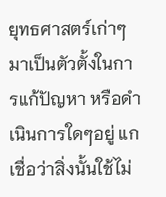ยุทธศาสตร์เก่าๆมาเป็นตัวตั้งในการแก้ปัญหา หรือดำเนินการใดๆอยู่ แกเชื่อว่าสิ่งนั้นใช้ไม่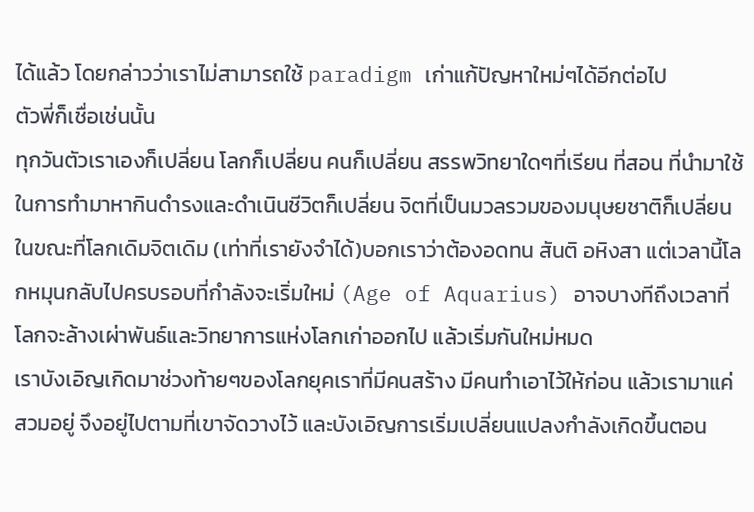ได้แล้ว โดยกล่าวว่าเราไม่สามารถใช้ paradigm เก่าแก้ปัญหาใหม่ๆได้อีกต่อไป
ตัวพี่ก็เชื่อเช่นนั้น
ทุกวันตัวเราเองก็เปลี่ยน โลกก็เปลี่ยน คนก็เปลี่ยน สรรพวิทยาใดๆที่เรียน ที่สอน ที่นำมาใช้ในการทำมาหากินดำรงและดำเนินชีวิตก็เปลี่ยน จิตที่เป็นมวลรวมของมนุษยชาติก็เปลี่ยน
ในขณะที่โลกเดิมจิตเดิม (เท่าที่เรายังจำได้)บอกเราว่าต้องอดทน สันติ อหิงสา แต่เวลานี้โลกหมุนกลับไปครบรอบที่กำลังจะเริ่มใหม่ (Age of Aquarius) อาจบางทีถึงเวลาที่โลกจะล้างเผ่าพันธ์และวิทยาการแห่งโลกเก่าออกไป แล้วเริ่มกันใหม่หมด
เราบังเอิญเกิดมาช่วงท้ายๆของโลกยุคเราที่มีคนสร้าง มีคนทำเอาไว้ให้ก่อน แล้วเรามาแค่ สวมอยู่ จึงอยู่ไปตามที่เขาจัดวางไว้ และบังเอิญการเริ่มเปลี่ยนแปลงกำลังเกิดขึ้นตอน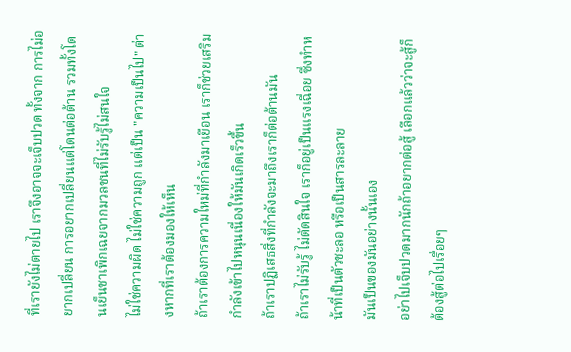ที่เรายังไม่ตายไป เราจึงอาจจะเจ็บปวด ทั้งจาก การไม่อยากเปลี่ยน การอยากเปลี่ยนแต่โดนต่อต้าน รวมทั้งโดนเย็นชาเพิกเฉยจากมวลชนที่ไม่รับรู้ไม่สนใจ
ไม่ใช่ความผิด ไม่ใช่ความถูก แต่เป็น "ความเป็นไป" ต่างหากที่เราต้องมองให้เห็น
ถ้าเราต้องการความใหม่ที่กำลังมาเยือน เราก็ช่วยเสริมกำลังเข้าไปหนุนเนื่องให้มันเกิดเร็วขึ้น
ถ้าเราปฏิเสธสิ่งที่กำลังจะมาถึงเราก็ต่อต้านมัน
ถ้าเราไม่รับรู้ ไม่ตัดสินใจ เราก็อยู่เป็นแรงเฉื่อย ซึ่งทำหน้าที่เป็นตัวชะลอ หรือเป็นสารละลาย
มันเป็นของมันอย่างนั้นเอง
อย่าไปเจ็บปวดมากนักถ้าอยากต่อสู้ เลือกแล้วว่าจะสู้ก็ต้องสู้ต่อไปเรื่อยๆ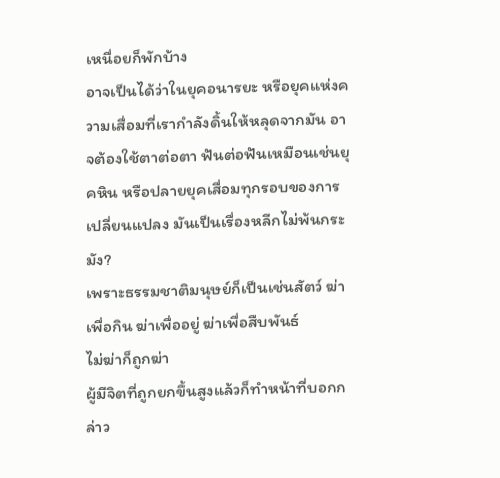เหนื่อยก็พักบ้าง
อาจเป็นได้ว่าในยุคอนารยะ หรือยุคแห่งความเสื่อมที่เรากำลังดิ้นให้หลุดจากมัน อาจต้องใช้ตาต่อตา ฟันต่อฟันเหมือนเช่นยุคหิน หรือปลายยุคเสื่อมทุกรอบของการเปลี่ยนแปลง มันเป็นเรื่องหลีกไม่พ้นกระมัง?
เพราะธรรมชาติมนุษย์ก็เป็นเช่นสัตว์ ฆ่าเพื่อกิน ฆ่าเพื่ออยู่ ฆ่าเพื่อสืบพันธ์
ไม่ฆ่าก็ถูกฆ่า
ผู้มีจิตที่ถูกยกขึ้นสูงแล้วก็ทำหน้าที่บอกกล่าว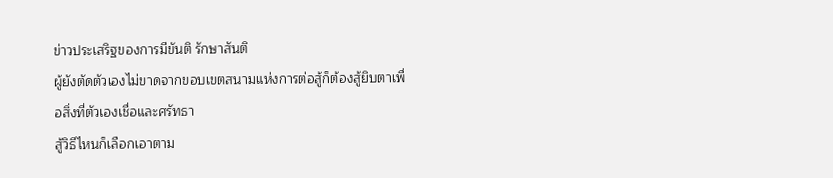ข่าวประเสริฐของการมีขันติ รักษาสันติ
ผู้ยังตัดตัวเองไม่ขาดจากขอบเขตสนามแห่งการต่อสู้ก็ต้องสู้ยิบตาเพื่อสิ่งที่ตัวเองเชื่อและศรัทธา
สู้วิธีไหนก็เลือกเอาตาม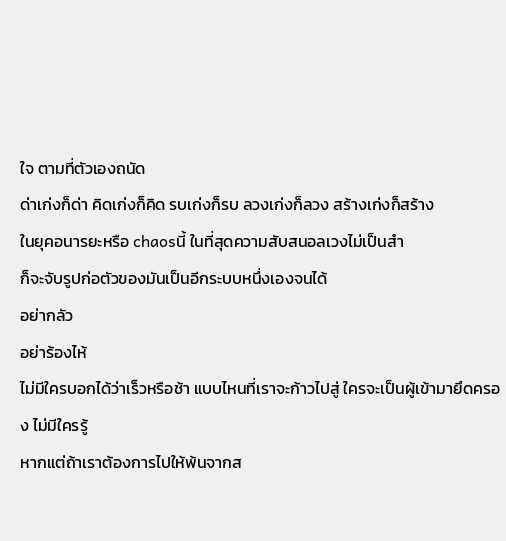ใจ ตามที่ตัวเองถนัด
ด่าเก่งก็ด่า คิดเก่งก็คิด รบเก่งก็รบ ลวงเก่งก็ลวง สร้างเก่งก็สร้าง
ในยุคอนารยะหรือ chaosนี้ ในที่สุดความสับสนอลเวงไม่เป็นสำ
ก็จะจับรูปก่อตัวของมันเป็นอีกระบบหนึ่งเองจนได้
อย่ากลัว
อย่าร้องไห้
ไม่มีใครบอกได้ว่าเร็วหรือช้า แบบไหนที่เราจะก้าวไปสู่ ใครจะเป็นผู้เข้ามายึดครอง ไม่มีใครรู้
หากแต่ถ้าเราต้องการไปให้พ้นจากส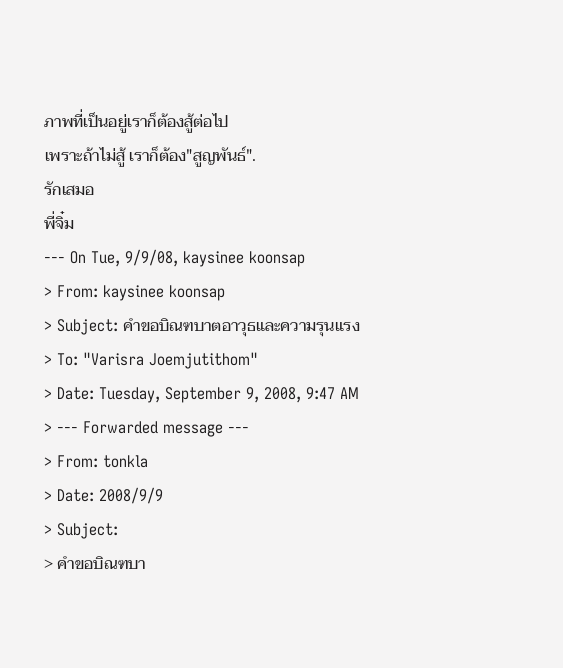ภาพที่เป็นอยู่เราก็ต้องสู้ต่อไป
เพราะถ้าไม่สู้ เราก็ต้อง"สูญพันธ์".
รักเสมอ
พี่จิ๋ม
--- On Tue, 9/9/08, kaysinee koonsap
> From: kaysinee koonsap
> Subject: คำขอบิณฑบาตอาวุธและความรุนแรง
> To: "Varisra Joemjutithom"
> Date: Tuesday, September 9, 2008, 9:47 AM
> --- Forwarded message ---
> From: tonkla
> Date: 2008/9/9
> Subject:
> คำขอบิณฑบา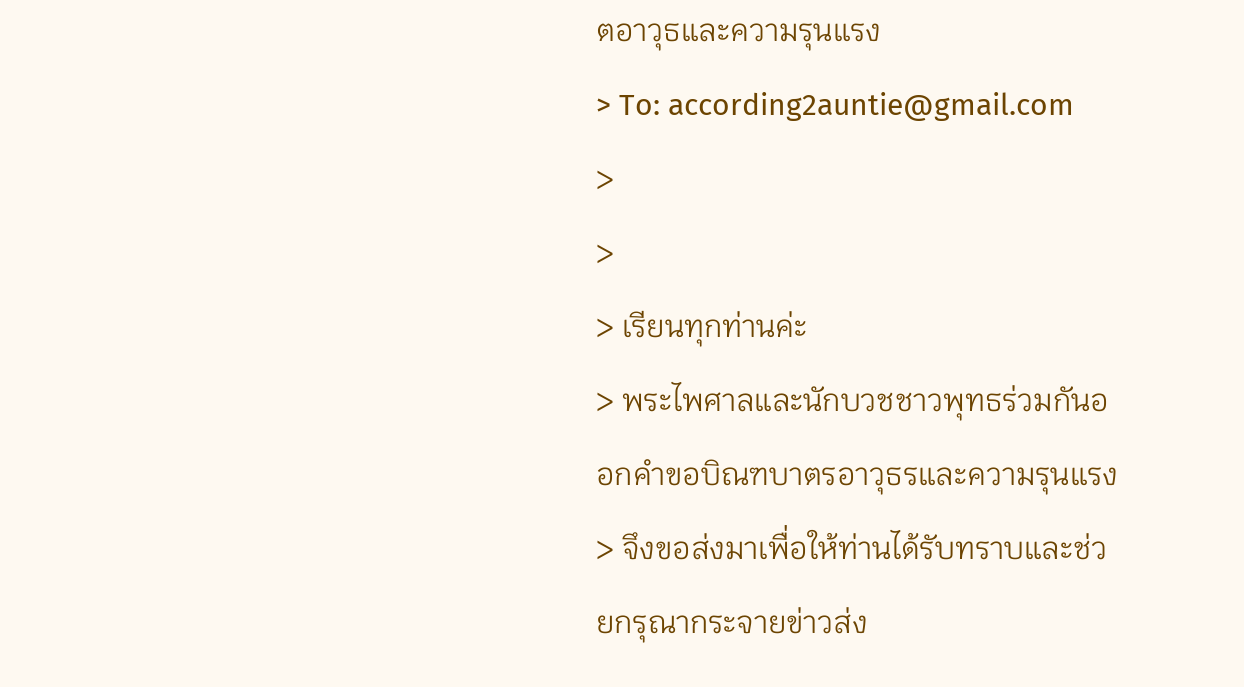ตอาวุธและความรุนแรง
> To: according2auntie@gmail.com
>
>
> เรียนทุกท่านค่ะ
> พระไพศาลและนักบวชชาวพุทธร่วมกันออกคำขอบิณฑบาตรอาวุธรและความรุนแรง
> จึงขอส่งมาเพื่อให้ท่านได้รับทราบและช่วยกรุณากระจายข่าวส่ง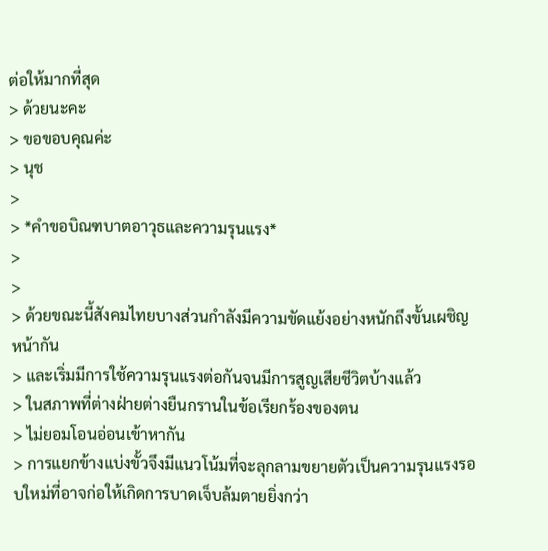ต่อให้มากที่สุด
> ด้วยนะคะ
> ขอขอบคุณค่ะ
> นุช
>
> *คำขอบิณฑบาตอาวุธและความรุนแรง*
>
>
> ด้วยขณะนี้สังคมไทยบางส่วนกำลังมีความขัดแย้งอย่างหนักถึงขั้นเผชิญหน้ากัน
> และเริ่มมีการใช้ความรุนแรงต่อกันจนมีการสูญเสียชีวิตบ้างแล้ว
> ในสภาพที่ต่างฝ่ายต่างยืนกรานในข้อเรียกร้องของตน
> ไม่ยอมโอนอ่อนเข้าหากัน
> การแยกข้างแบ่งขั้วจึงมีแนวโน้มที่จะลุกลามขยายตัวเป็นความรุนแรงรอบใหม่ที่อาจก่อให้เกิดการบาดเจ็บล้มตายยิ่งกว่า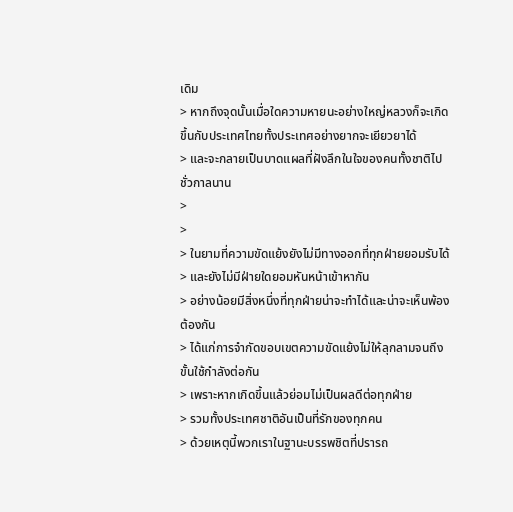เดิม
> หากถึงจุดนั้นเมื่อใดความหายนะอย่างใหญ่หลวงก็จะเกิดขึ้นกับประเทศไทยทั้งประเทศอย่างยากจะเยียวยาได้
> และจะกลายเป็นบาดแผลที่ฝังลึกในใจของคนทั้งชาติไปชั่วกาลนาน
>
>
> ในยามที่ความขัดแย้งยังไม่มีทางออกที่ทุกฝ่ายยอมรับได้
> และยังไม่มีฝ่ายใดยอมหันหน้าเข้าหากัน
> อย่างน้อยมีสิ่งหนึ่งที่ทุกฝ่ายน่าจะทำได้และน่าจะเห็นพ้องต้องกัน
> ได้แก่การจำกัดขอบเขตความขัดแย้งไม่ให้ลุกลามจนถึงขั้นใช้กำลังต่อกัน
> เพราะหากเกิดขึ้นแล้วย่อมไม่เป็นผลดีต่อทุกฝ่าย
> รวมทั้งประเทศชาติอันเป็นที่รักของทุกคน
> ด้วยเหตุนี้พวกเราในฐานะบรรพชิตที่ปรารถ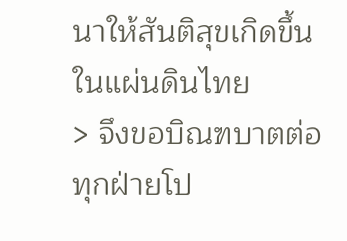นาให้สันติสุขเกิดขึ้นในแผ่นดินไทย
> จึงขอบิณฑบาตต่อทุกฝ่ายโป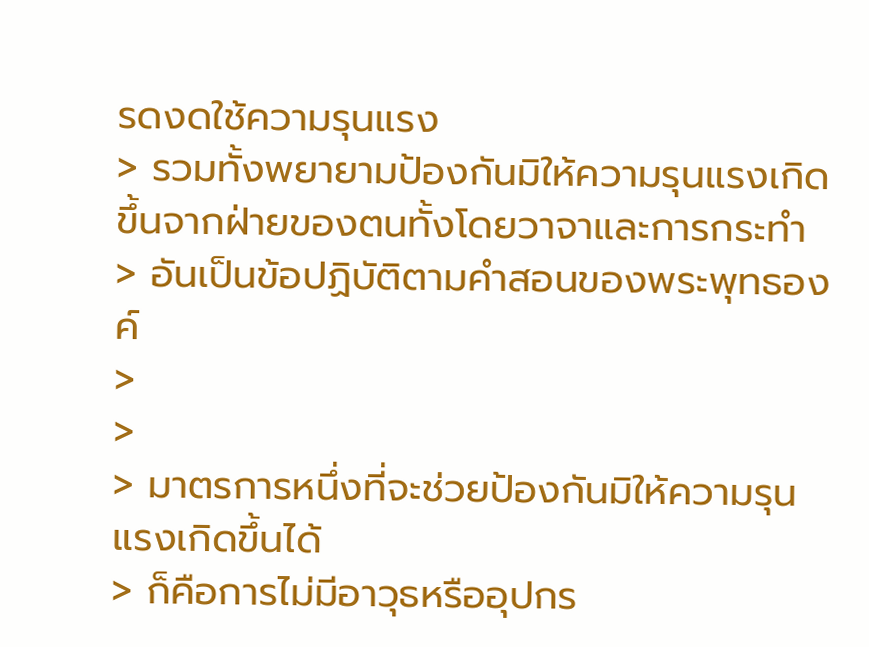รดงดใช้ความรุนแรง
> รวมทั้งพยายามป้องกันมิให้ความรุนแรงเกิดขึ้นจากฝ่ายของตนทั้งโดยวาจาและการกระทำ
> อันเป็นข้อปฏิบัติตามคำสอนของพระพุทธองค์
>
>
> มาตรการหนึ่งที่จะช่วยป้องกันมิให้ความรุนแรงเกิดขึ้นได้
> ก็คือการไม่มีอาวุธหรืออุปกร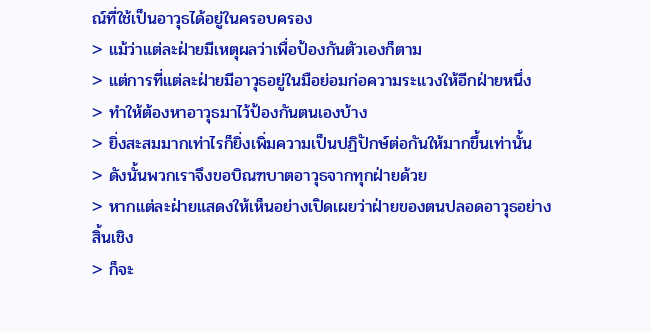ณ์ที่ใช้เป็นอาวุธได้อยู่ในครอบครอง
> แม้ว่าแต่ละฝ่ายมีเหตุผลว่าเพื่อป้องกันตัวเองก็ตาม
> แต่การที่แต่ละฝ่ายมีอาวุธอยู่ในมือย่อมก่อความระแวงให้อีกฝ่ายหนึ่ง
> ทำให้ต้องหาอาวุธมาไว้ป้องกันตนเองบ้าง
> ยิ่งสะสมมากเท่าไรก็ยิ่งเพิ่มความเป็นปฏิปักษ์ต่อกันให้มากขึ้นเท่านั้น
> ดังนั้นพวกเราจึงขอบิณฑบาตอาวุธจากทุกฝ่ายด้วย
> หากแต่ละฝ่ายแสดงให้เห็นอย่างเปิดเผยว่าฝ่ายของตนปลอดอาวุธอย่างสิ้นเชิง
> ก็จะ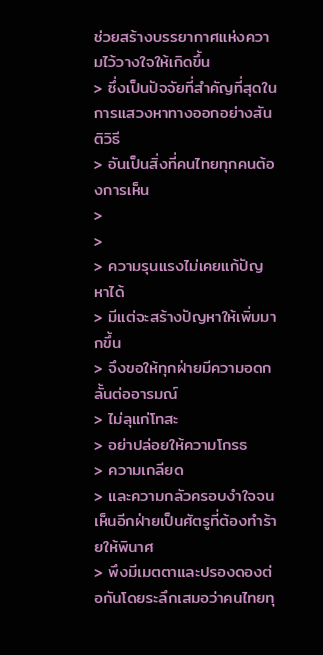ช่วยสร้างบรรยากาศแห่งความไว้วางใจให้เกิดขึ้น
> ซึ่งเป็นปัจจัยที่สำคัญที่สุดในการแสวงหาทางออกอย่างสันติวิธี
> อันเป็นสิ่งที่คนไทยทุกคนต้องการเห็น
>
>
> ความรุนแรงไม่เคยแก้ปัญหาได้
> มีแต่จะสร้างปัญหาให้เพิ่มมากขึ้น
> จึงขอให้ทุกฝ่ายมีความอดกลั้นต่ออารมณ์
> ไม่ลุแก่โทสะ
> อย่าปล่อยให้ความโกรธ
> ความเกลียด
> และความกลัวครอบงำใจจนเห็นอีกฝ่ายเป็นศัตรูที่ต้องทำร้ายให้พินาศ
> พึงมีเมตตาและปรองดองต่อกันโดยระลึกเสมอว่าคนไทยทุ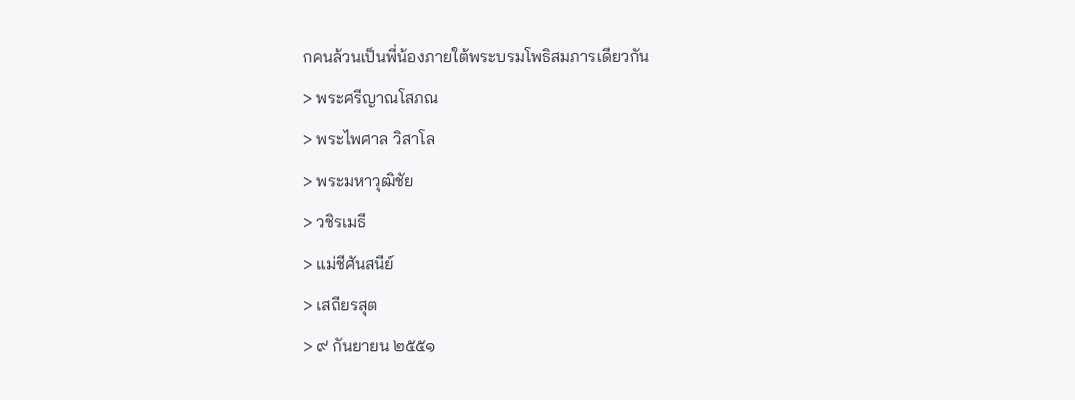กคนล้วนเป็นพี่น้องภายใต้พระบรมโพธิสมภารเดียวกัน
> พระศรีญาณโสภณ
> พระไพศาล วิสาโล
> พระมหาวุฒิชัย
> วชิรเมธี
> แม่ชีศันสนีย์
> เสถียรสุต
> ๙ กันยายน ๒๕๕๑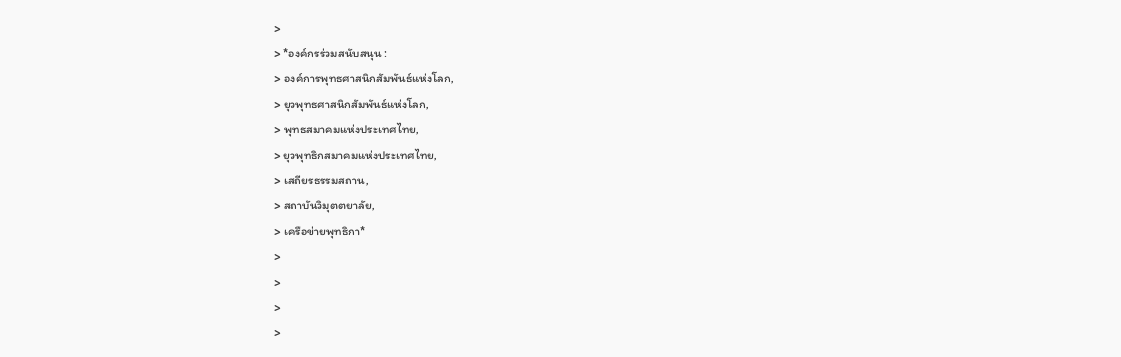>
> *องค์กรร่วมสนับสนุน :
> องค์การพุทธศาสนิกสัมพันธ์แห่งโลก,
> ยุวพุทธศาสนิกสัมพันธ์แห่งโลก,
> พุทธสมาคมแห่งประเทศไทย,
> ยุวพุทธิกสมาคมแห่งประเทศไทย,
> เสถียรธรรมสถาน,
> สถาบันวิมุตตยาลัย,
> เครือข่ายพุทธิกา*
>
>
>
>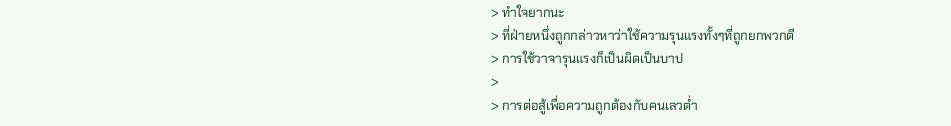> ทำใจยากนะ
> ที่ฝ่ายหนึ่งถูกกล่าวหาว่าใช้ความรุนแรงทั้งๆที่ถูกยกพวกตี
> การใช้วาจารุนแรงก็เป็นผิดเป็นบาป
>
> การต่อสู้เพื่อความถูกต้องกับคนเลวต่ำ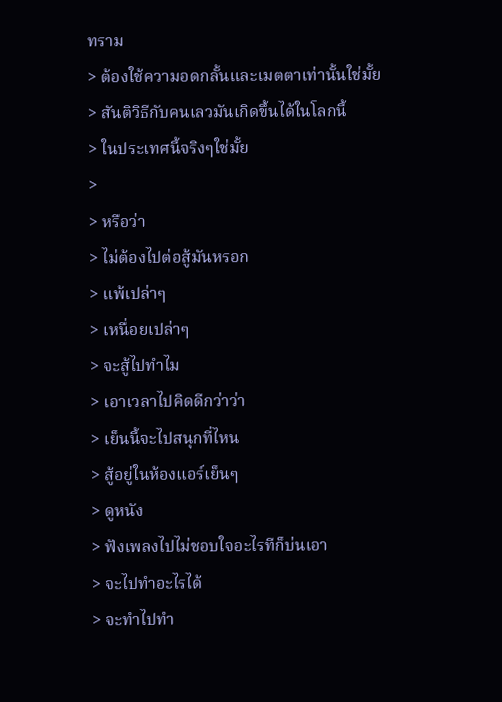ทราม
> ต้องใช้ความอดกลั้นและเมตตาเท่านั้นใช่มั้ย
> สันติวิธีกับคนเลวมันเกิดขึ้นได้ในโลกนี้
> ในประเทศนี้จริงๆใช่มั้ย
>
> หรือว่า
> ไม่ต้องไปต่อสู้มันหรอก
> แพ้เปล่าๆ
> เหนื่อยเปล่าๆ
> จะสู้ไปทำไม
> เอาเวลาไปคิดดีกว่าว่า
> เย็นนี้จะไปสนุกที่ไหน
> สู้อยู่ในห้องแอร์เย็นๆ
> ดูหนัง
> ฟังเพลงไปไม่ชอบใจอะไรทีก็บ่นเอา
> จะไปทำอะไรได้
> จะทำไปทำ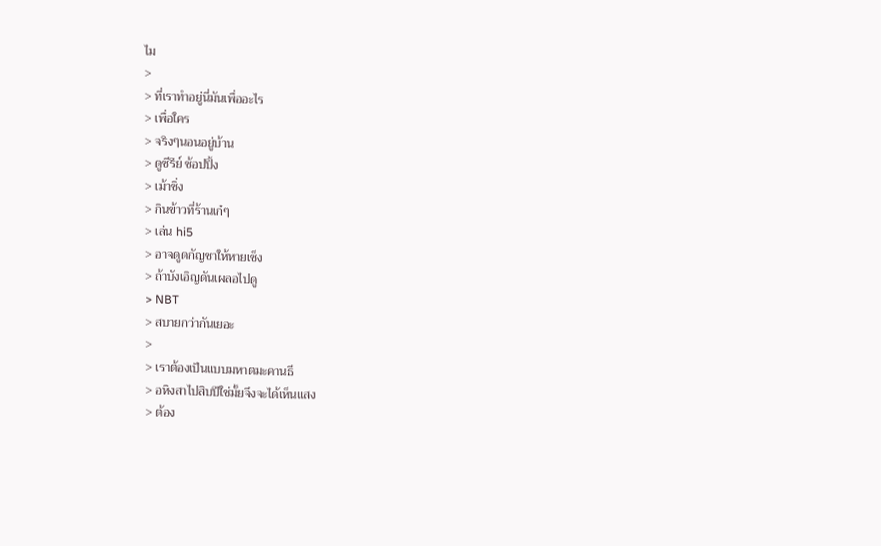ไม
>
> ที่เราทำอยู่นี่มันเพื่ออะไร
> เพื่อใคร
> จริงๆนอนอยู่บ้าน
> ดูซีรีย์ ช้อปปิ้ง
> เม้าซิ่ง
> กินข้าวที่ร้านเก๋ๆ
> เล่น hi5
> อาจดูดกัญชาให้หายเซ็ง
> ถ้าบังเอิญดันเผลอไปดู
> NBT
> สบายกว่ากันเยอะ
>
> เราต้องเป็นแบบมหาตมะคานธี
> อหิงสาไปสิบปีใช่มั้ยจึงจะได้เห็นแสง
> ต้อง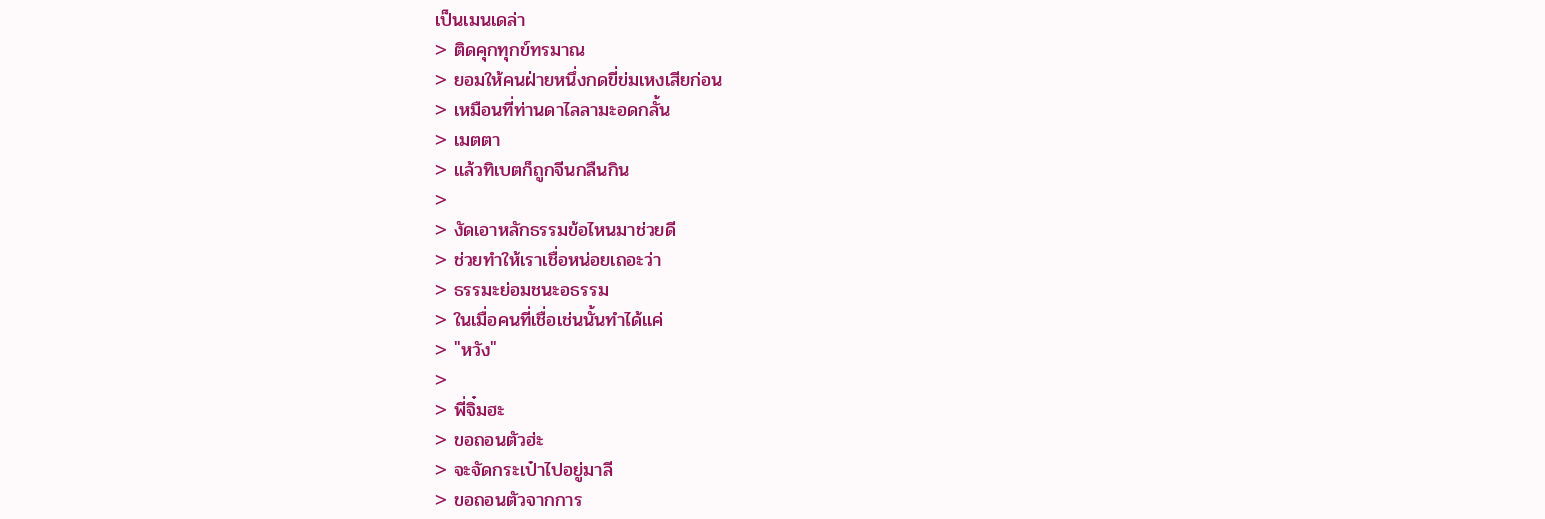เป็นเมนเดล่า
> ติดคุกทุกข์ทรมาณ
> ยอมให้คนฝ่ายหนึ่งกดขี่ข่มเหงเสียก่อน
> เหมือนที่ท่านดาไลลามะอดกลั้น
> เมตตา
> แล้วทิเบตก็ถูกจีนกลืนกิน
>
> งัดเอาหลักธรรมข้อไหนมาช่วยดี
> ช่วยทำให้เราเชื่อหน่อยเถอะว่า
> ธรรมะย่อมชนะอธรรม
> ในเมื่อคนที่เชื่อเช่นนั้นทำได้แค่
> "หวัง"
>
> พี่จิ๋มฮะ
> ขอถอนตัวฮ่ะ
> จะจัดกระเป๋าไปอยู่มาลี
> ขอถอนตัวจากการ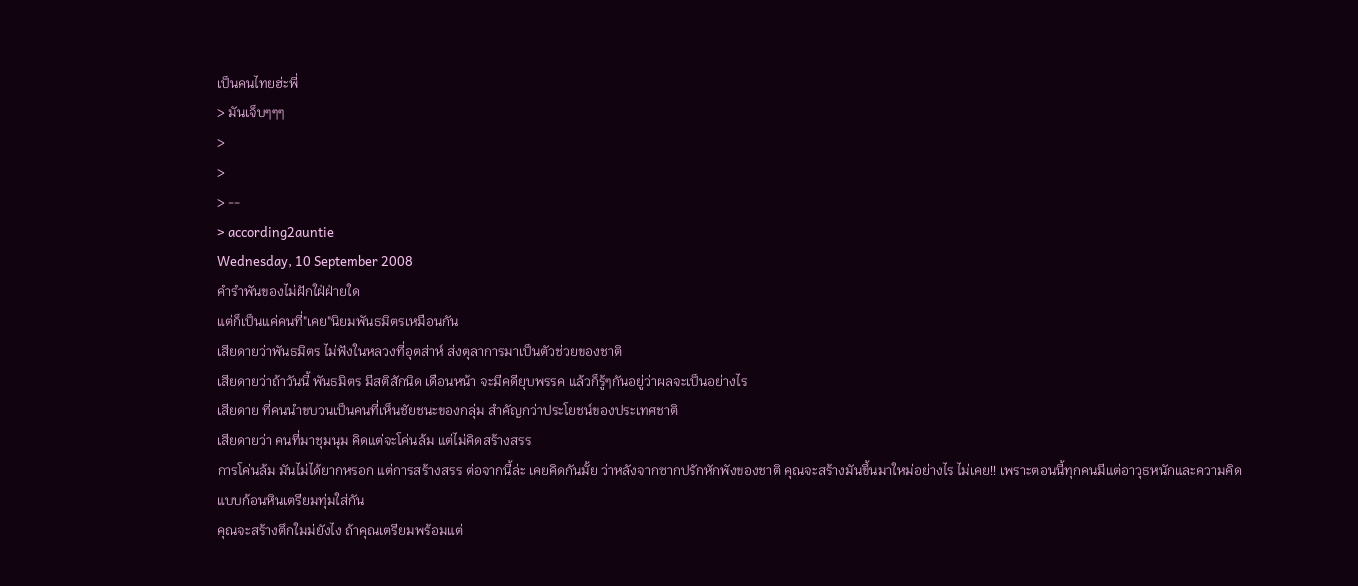เป็นคนไทยฮ่ะพี่
> มันเจ็บๆๆๆ
>
>
> --
> according2auntie
Wednesday, 10 September 2008
คำรำพันของไม่ฝักใฝ่ฝ่ายใด
แต่ก็เป็นแค่คนที่"เคย"นิยมพันธมิตรเหมือนกัน
เสียดายว่าพันธมิตร ไม่ฟังในหลวงที่อุตส่าห์ ส่งตุลาการมาเป็นตัวช่วยของชาติ
เสียดายว่าถ้าวันนี้ พันธมิตร มีสติสักนิด เดือนหน้า จะมีคดียุบพรรค แล้วก็รู้ๆกันอยู่ว่าผลจะเป็นอย่างไร
เสียดาย ที่คนนำขบวนเป็นคนที่เห็นชัยชนะของกลุ่ม สำคัญกว่าประโยชน์ของประเทศชาติ
เสียดายว่า คนที่มาชุมนุม คิดแต่จะโค่นล้ม แต่ไม่คิดสร้างสรร
การโค่นล้ม มันไม่ได้ยากหรอก แต่การสร้างสรร ต่อจากนี้ล่ะ เคยคิดกันมั้ย ว่าหลังจากซากปรักหักพังของชาติ คุณจะสร้างมันขึ้นมาใหม่อย่างไร ไม่เคย!! เพราะตอนนี้ทุกคนมีแต่อาวุธหนักและความคิดแบบก้อนหินเตรียมทุ่มใส่กัน
คุณจะสร้างตึกใมม่ยังไง ถ้าคุณเตรียมพร้อมแต่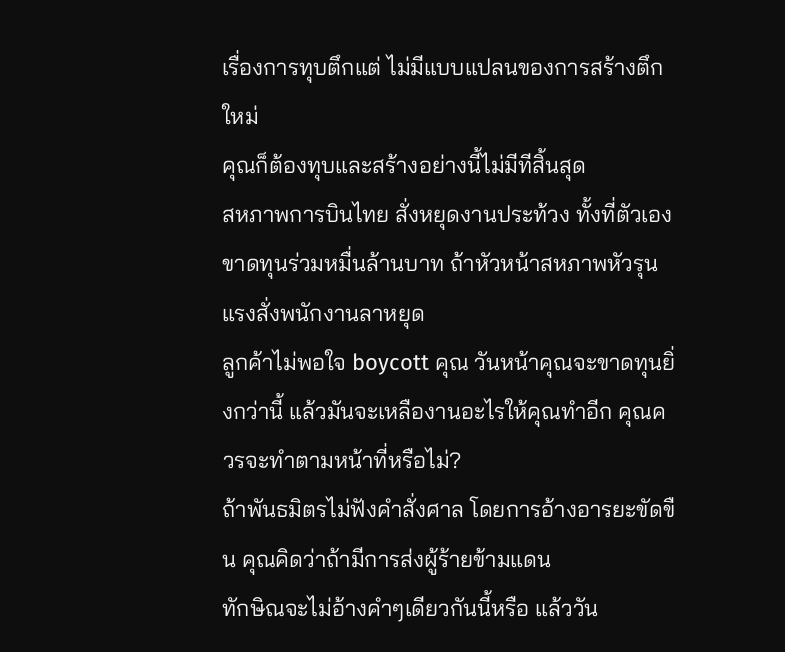เรื่องการทุบตึกแต่ ไม่มีแบบแปลนของการสร้างตึกใหม่
คุณก็ต้องทุบและสร้างอย่างนี้ไม่มีทีสิ้นสุด
สหภาพการบินไทย สั่งหยุดงานประท้วง ทั้งที่ตัวเองขาดทุนร่วมหมื่นล้านบาท ถ้าหัวหน้าสหภาพหัวรุนแรงสั่งพนักงานลาหยุด
ลูกค้าไม่พอใจ boycott คุณ วันหน้าคุณจะขาดทุนยิ่งกว่านี้ แล้วมันจะเหลืองานอะไรให้คุณทำอีก คุณควรจะทำตามหน้าที่หรือไม่?
ถ้าพันธมิตรไม่ฟังคำสั่งศาล โดยการอ้างอารยะขัดขืน คุณคิดว่าถ้ามีการส่งผู้ร้ายข้ามแดน
ทักษิณจะไม่อ้างคำๆเดียวกันนี้หรือ แล้ววัน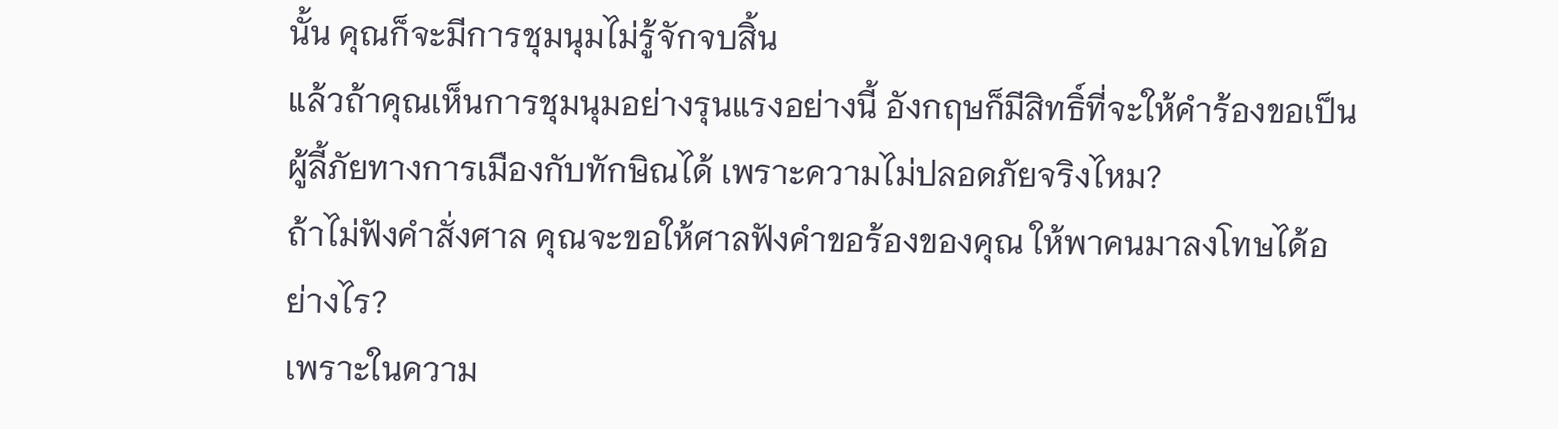นั้น คุณก็จะมีการชุมนุมไม่รู้จักจบสิ้น
แล้วถ้าคุณเห็นการชุมนุมอย่างรุนแรงอย่างนี้ อังกฤษก็มีสิทธิ์ที่จะให้คำร้องขอเป็นผู้ลี้ภัยทางการเมืองกับทักษิณได้ เพราะความไม่ปลอดภัยจริงไหม?
ถ้าไม่ฟังคำสั่งศาล คุณจะขอให้ศาลฟังคำขอร้องของคุณ ให้พาคนมาลงโทษได้อย่างไร?
เพราะในความ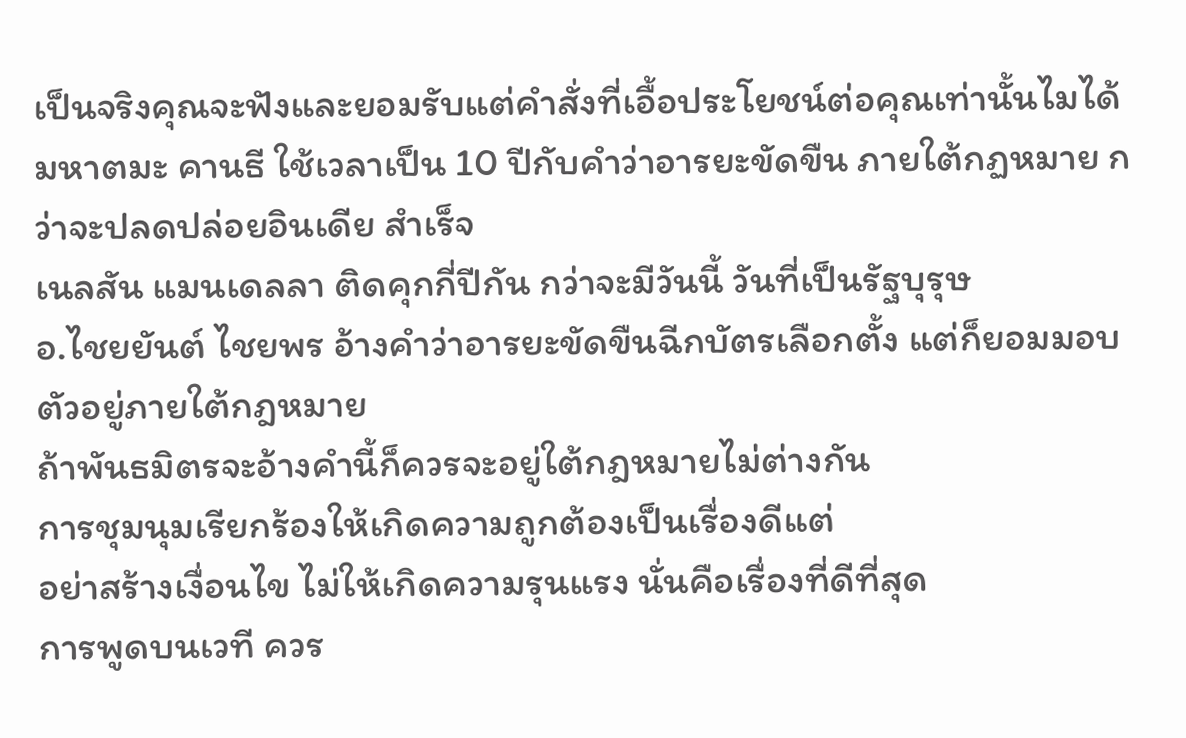เป็นจริงคุณจะฟังและยอมรับแต่คำสั่งที่เอื้อประโยชน์ต่อคุณเท่านั้นไมได้
มหาตมะ คานธี ใช้เวลาเป็น 10 ปีกับคำว่าอารยะขัดขืน ภายใต้กฏหมาย กว่าจะปลดปล่อยอินเดีย สำเร็จ
เนลสัน แมนเดลลา ติดคุกกี่ปีกัน กว่าจะมีวันนี้ วันที่เป็นรัฐบุรุษ
อ.ไชยยันต์ ไชยพร อ้างคำว่าอารยะขัดขืนฉีกบัตรเลือกตั้ง แต่ก็ยอมมอบตัวอยู่ภายใต้กฎหมาย
ถ้าพันธมิตรจะอ้างคำนี้ก็ควรจะอยู่ใต้กฎหมายไม่ต่างกัน
การชุมนุมเรียกร้องให้เกิดความถูกต้องเป็นเรื่องดีแต่
อย่าสร้างเงื่อนไข ไม่ให้เกิดความรุนแรง นั่นคือเรื่องที่ดีที่สุด
การพูดบนเวที ควร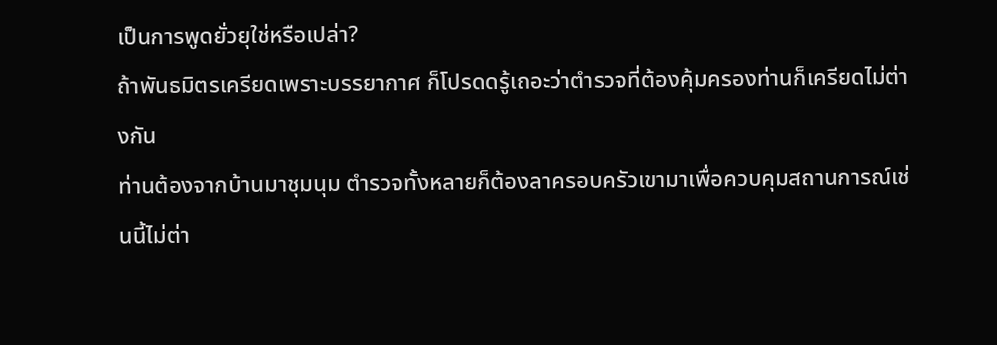เป็นการพูดยั่วยุใช่หรือเปล่า?
ถ้าพันธมิตรเครียดเพราะบรรยากาศ ก็โปรดดรู้เถอะว่าตำรวจที่ต้องคุ้มครองท่านก็เครียดไม่ต่างกัน
ท่านต้องจากบ้านมาชุมนุม ตำรวจทั้งหลายก็ต้องลาครอบครัวเขามาเพื่อควบคุมสถานการณ์เช่นนี้ไม่ต่า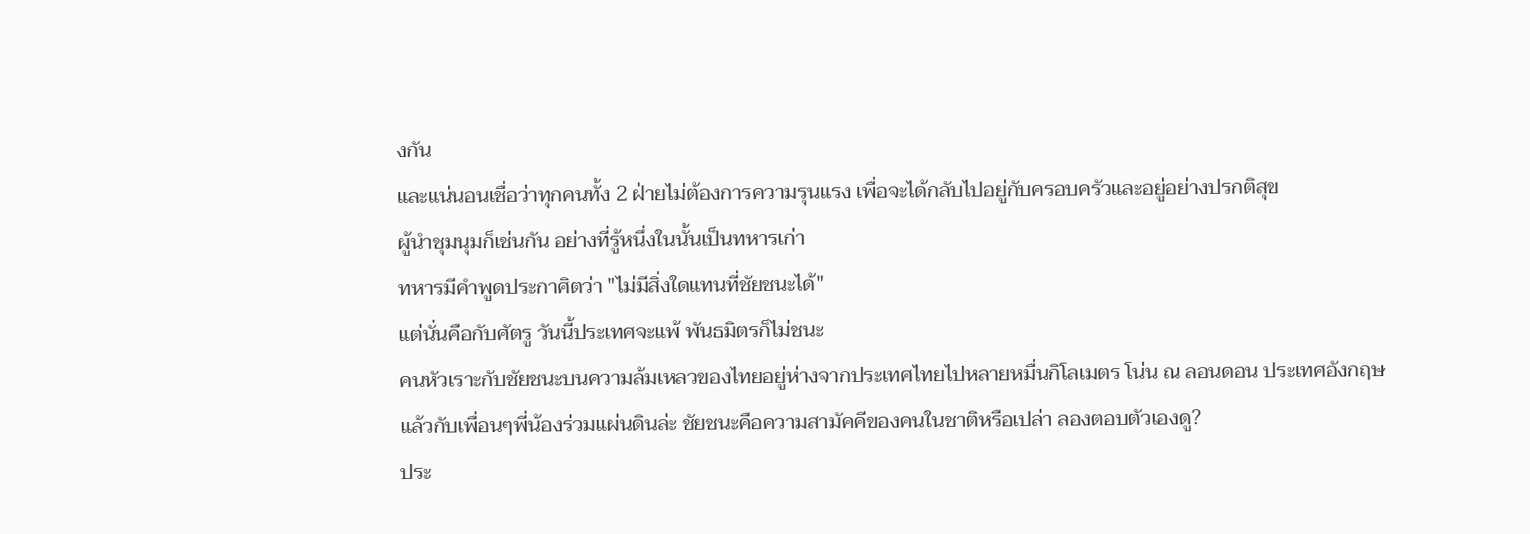งกัน
และแน่นอนเชื่อว่าทุกคนทั้ง 2 ฝ่ายไม่ต้องการความรุนแรง เพื่อจะได้กลับไปอยู่กับครอบครัวและอยู่อย่างปรกติสุข
ผู้นำชุมนุมก็เช่นกัน อย่างที่รู้หนึ่งในนั้นเป็นทหารเก่า
ทหารมีคำพูดประกาศิตว่า "ไม่มีสิ่งใดแทนที่ชัยชนะได้"
แต่นั่นคือกับศัตรู วันนี้ประเทศจะแพ้ พันธมิตรก็ไม่ชนะ
คนหัวเราะกับชัยชนะบนความล้มเหลวของไทยอยู่ห่างจากประเทศไทยไปหลายหมื่นกิโลเมตร โน่น ณ ลอนดอน ประเทศอังกฤษ
แล้วกับเพื่อนๆพี่น้องร่วมแผ่นดินล่ะ ชัยชนะคือความสามัคคีของคนในชาติหรือเปล่า ลองตอบตัวเองดู?
ประ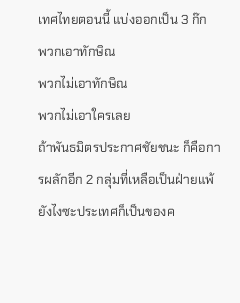เทศไทยตอนนี้ แบ่งออกเป็น 3 ก๊ก
พวกเอาทักษิณ
พวกไม่เอาทักษิณ
พวกไม่เอาใครเลย
ถ้าพันธมิตรประกาศชัยชนะ ก็คือการผลักอีก 2 กลุ่มที่เหลือเป็นฝ่ายแพ้
ยังไงซะประเทศก็เป็นของค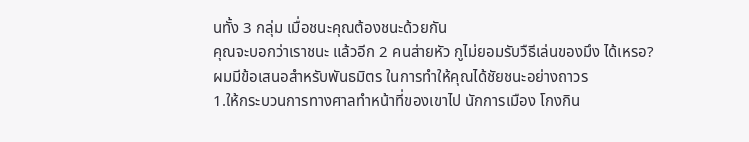นทั้ง 3 กลุ่ม เมื่อชนะคุณต้องชนะด้วยกัน
คุณจะบอกว่าเราชนะ แล้วอีก 2 คนส่ายหัว กูไม่ยอมรับวืธีเล่นของมึง ได้เหรอ?
ผมมีข้อเสนอสำหรับพันธมิตร ในการทำให้คุณได้ชัยชนะอย่างถาวร
1.ให้กระบวนการทางศาลทำหน้าที่ของเขาไป นักการเมือง โกงกิน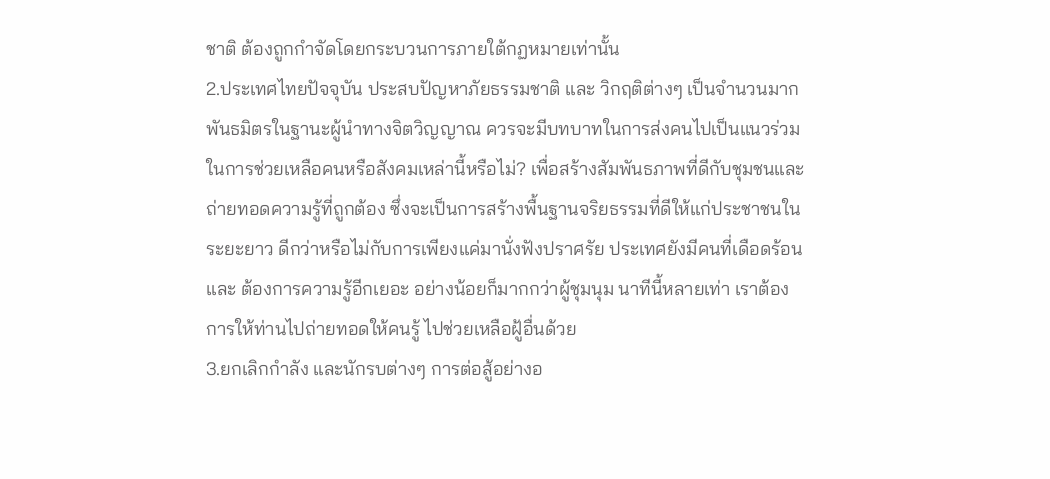ชาติ ต้องถูกกำจัดโดยกระบวนการภายใต้กฏหมายเท่านั้น
2.ประเทศไทยปัจจุบัน ประสบปัญหาภัยธรรมชาติ และ วิกฤติต่างๆ เป็นจำนวนมาก พันธมิตรในฐานะผู้นำทางจิตวิญญาณ ควรจะมีบทบาทในการส่งคนไปเป็นแนวร่วมในการช่วยเหลือคนหรือสังคมเหล่านี้หรือไม่? เพื่อสร้างสัมพันธภาพที่ดีกับชุมชนและถ่ายทอดความรู้ที่ถูกต้อง ซึ่งจะเป็นการสร้างพื้นฐานจริยธรรมที่ดีให้แก่ประชาชนในระยะยาว ดีกว่าหรือไม่กับการเพียงแค่มานั่งฟังปราศรัย ประเทศยังมีคนที่เดือดร้อน และ ต้องการความรู้อีกเยอะ อย่างน้อยก็มากกว่าผู้ชุมนุม นาทีนี้หลายเท่า เราต้องการให้ท่านไปถ่ายทอดให้คนรู้ ไปช่วยเหลือฝู้อื่นด้วย
3.ยกเลิกกำลัง และนักรบต่างๆ การต่อสู้อย่างอ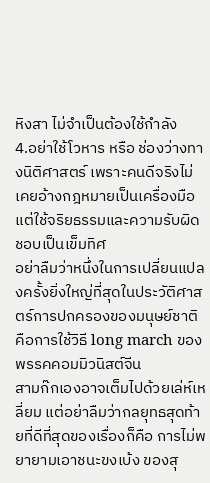หิงสา ไม่จำเป็นต้องใช้กำลัง
4.อย่าใช้โวหาร หรือ ช่องว่างทางนิติศาสตร์ เพราะคนดีจริงไม่เคยอ้างกฎหมายเป็นเครื่องมือ แต่ใช้จริยธรรมและความรับผิดชอบเป็นเข็มทิศ
อย่าลืมว่าหนึ่งในการเปลี่ยนแปลงครั้งยิ่งใหญ่ที่สุดในประวัติศาสตร์การปกครองของมนุษย์ชาติ คือการใช้วิธี long march ของพรรคคอมมิวนิสต์จีน
สามก๊กเองอาจเต็มไปด้วยเล่ห์เหลี่ยม แต่อย่าลืมว่ากลยุทธสุดท้ายที่ดีที่สุดของเรื่องก็คือ การไม่พยายามเอาชนะขงเบ้ง ของสุ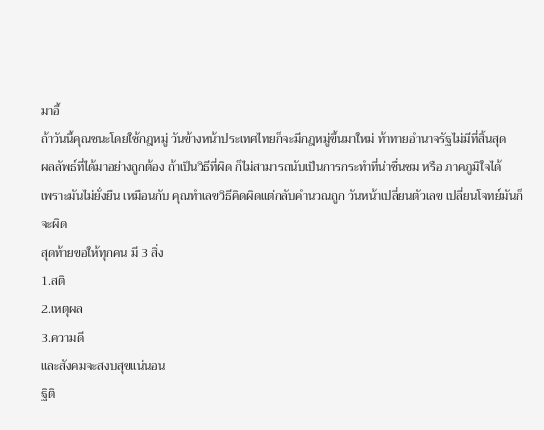มาอี้
ถ้าวันนี้คุณชนะโดยใช้กฎหมู่ วันข้างหน้าประเทศไทยก็จะมีกฎหมู่ขึ้นมาใหม่ ท้าทายอำนาจรัฐไม่มีที่สิ้นสุด
ผลลัพธ์ที่ได้มาอย่างถูกต้อง ถ้าเป็นวิธีที่ผิด ก็ไม่สามารถนับเป็นการกระทำที่น่าชื่นชม หรือ ภาคภูมิใจได้
เพราะมันไม่ยั่งยืน เหมือนกับ คุณทำเลขวิธีคิดผิดแต่กลับคำนวณถูก วันหน้าเปลี่ยนตัวเลข เปลี่ยนโจทย์มันก็จะผิด
สุดท้ายขอให้ทุกคน มี 3 สิ่ง
1.สติ
2.เหตุผล
3.ความดี
และสังคมจะสงบสุขแน่นอน
ฐิติ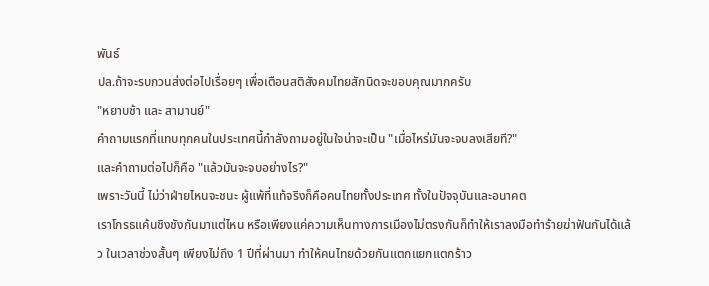พันธ์
ปล.ถ้าจะรบกวนส่งต่อไปเรื่อยๆ เพื่อเตือนสติสังคมไทยสักนิดจะขอบคุณมากครับ
"หยาบช้า และ สามานย์"
คำถามแรกที่แทบทุกคนในประเทศนี้กำลังถามอยู่ในใจน่าจะเป็น "เมื่อไหร่มันจะจบลงเสียที?"
และคำถามต่อไปก็คือ "แล้วมันจะจบอย่างไร?"
เพราะวันนี้ ไม่ว่าฝ่ายไหนจะชนะ ผู้แพ้ที่แท้จริงก็คือคนไทยทั้งประเทศ ทั้งในปัจจุบันและอนาคต
เราโกรธแค้นชิงชังกันมาแต่ไหน หรือเพียงแค่ความเห็นทางการเมืองไม่ตรงกันก็ทำให้เราลงมือทำร้ายฆ่าฟันกันได้แล้ว ในเวลาช่วงสั้นๆ เพียงไม่ถึง 1 ปีที่ผ่านมา ทำให้คนไทยด้วยกันแตกแยกแตกร้าว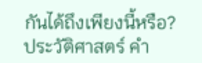กันได้ถึงเพียงนี้หรือ?
ประวัติศาสตร์ คำ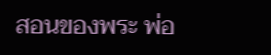สอนของพระ พ่อ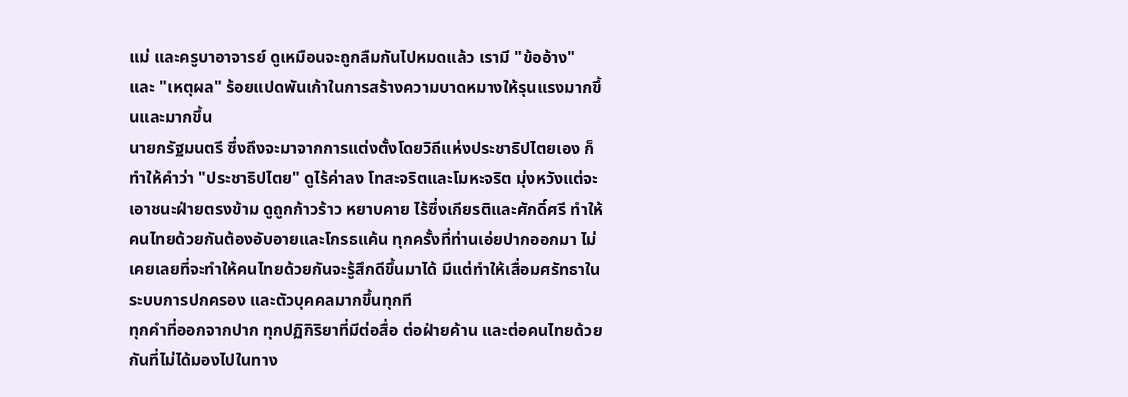แม่ และครูบาอาจารย์ ดูเหมือนจะถูกลืมกันไปหมดแล้ว เรามี "ข้ออ้าง" และ "เหตุผล" ร้อยแปดพันเก้าในการสร้างความบาดหมางให้รุนแรงมากขึ้นและมากขึ้น
นายกรัฐมนตรี ซึ่งถึงจะมาจากการแต่งตั้งโดยวิถีแห่งประชาธิปไตยเอง ก็ทำให้คำว่า "ประชาธิปไตย" ดูไร้ค่าลง โทสะจริตและโมหะจริต มุ่งหวังแต่จะเอาชนะฝ่ายตรงข้าม ดูถูกก้าวร้าว หยาบคาย ไร้ซึ่งเกียรติและศักดิ์ศรี ทำให้คนไทยด้วยกันต้องอับอายและโกรธแค้น ทุกครั้งที่ท่านเอ่ยปากออกมา ไม่เคยเลยที่จะทำให้คนไทยด้วยกันจะรู้สึกดีขึ้นมาได้ มีแต่ทำให้เสื่อมศรัทธาในระบบการปกครอง และตัวบุคคลมากขึ้นทุกที
ทุกคำที่ออกจากปาก ทุกปฏิกิริยาที่มีต่อสื่อ ต่อฝ่ายค้าน และต่อคนไทยด้วยกันที่ไม่ได้มองไปในทาง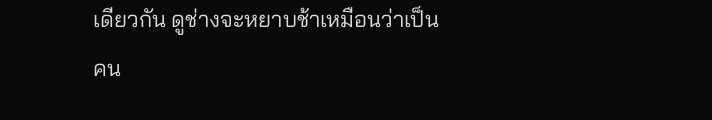เดียวกัน ดูช่างจะหยาบช้าเหมือนว่าเป็นคน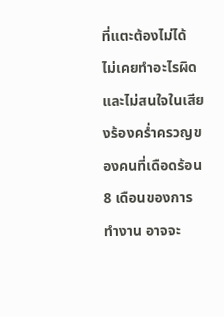ที่แตะต้องไม่ได้ ไม่เคยทำอะไรผิดและไม่สนใจในเสียงร้องคร่ำครวญของคนที่เดือดร้อน
8 เดือนของการทำงาน อาจจะ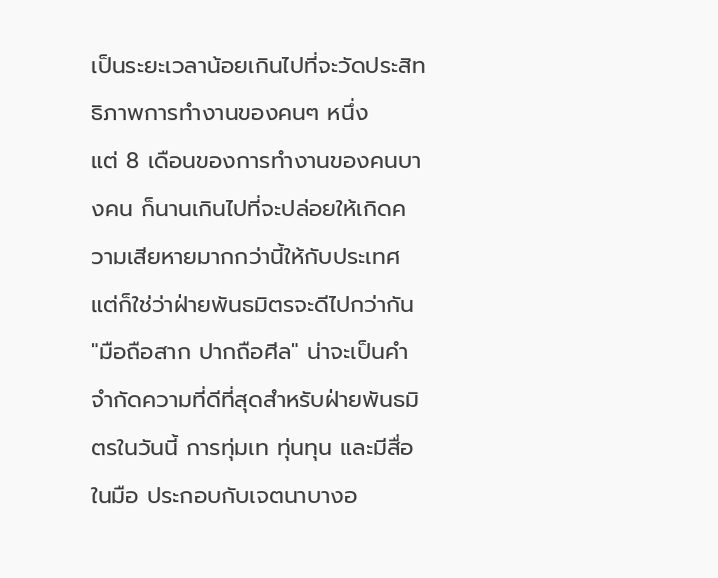เป็นระยะเวลาน้อยเกินไปที่จะวัดประสิทธิภาพการทำงานของคนๆ หนึ่ง
แต่ 8 เดือนของการทำงานของคนบางคน ก็นานเกินไปที่จะปล่อยให้เกิดความเสียหายมากกว่านี้ให้กับประเทศ
แต่ก็ใช่ว่าฝ่ายพันธมิตรจะดีไปกว่ากัน
"มือถือสาก ปากถือศีล" น่าจะเป็นคำจำกัดความที่ดีที่สุดสำหรับฝ่ายพันธมิตรในวันนี้ การทุ่มเท ทุ่นทุน และมีสื่อในมือ ประกอบกับเจตนาบางอ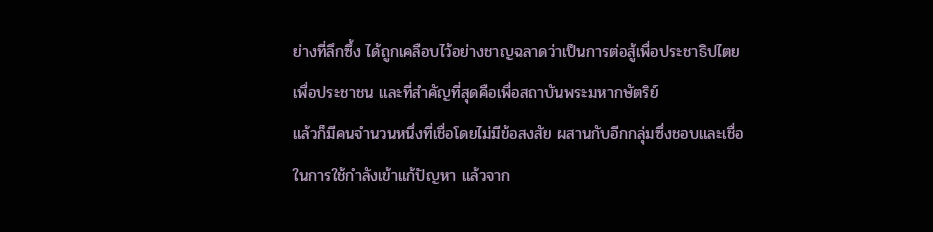ย่างที่ลึกซึ้ง ได้ถูกเคลือบไว้อย่างชาญฉลาดว่าเป็นการต่อสู้เพื่อประชาธิปไตย เพื่อประชาชน และที่สำคัญที่สุดคือเพื่อสถาบันพระมหากษัตริย์
แล้วก็มีคนจำนวนหนึ่งที่เชื่อโดยไม่มีข้อสงสัย ผสานกับอีกกลุ่มซึ่งชอบและเชื่อในการใช้กำลังเข้าแก้ปัญหา แล้วจาก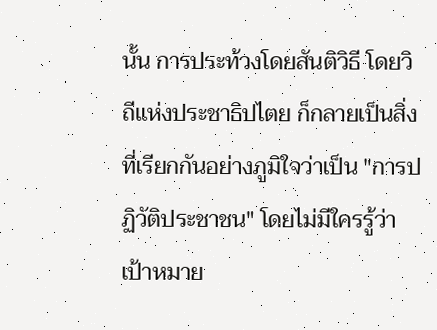นั้น การประท้วงโดยสันติวิธี โดยวิถีแห่งประชาธิปไตย ก็กลายเป็นสิ่งที่เรียกกันอย่างภูมิใจว่าเป็น "การปฏิวัติประชาชน" โดยไม่มีใครรู้ว่าเป้าหมาย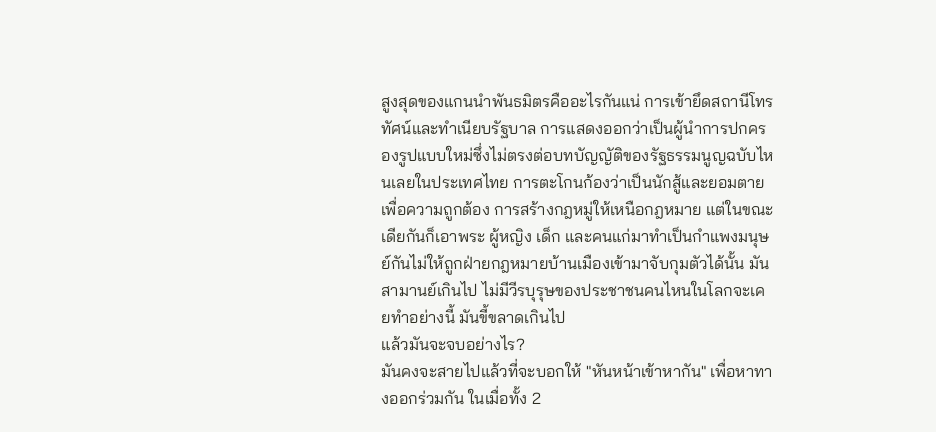สูงสุดของแกนนำพันธมิตรคืออะไรกันแน่ การเข้ายึดสถานีโทรทัศน์และทําเนียบรัฐบาล การแสดงออกว่าเป็นผู้นำการปกครองรูปแบบใหม่ซึ่งไม่ตรงต่อบทบัญญัติของรัฐธรรมนูญฉบับไหนเลยในประเทศไทย การตะโกนก้องว่าเป็นนักสู้และยอมตายเพื่อความถูกต้อง การสร้างกฎหมู่ให้เหนือกฎหมาย แต่ในขณะเดียกันก็เอาพระ ผู้หญิง เด็ก และคนแก่มาทำเป็นกำแพงมนุษย์กันไม่ให้ถูกฝ่ายกฎหมายบ้านเมืองเข้ามาจับกุมตัวได้นั้น มันสามานย์เกินไป ไม่มีวีรบุรุษของประชาชนคนไหนในโลกจะเคยทำอย่างนี้ มันขี้ขลาดเกินไป
แล้วมันจะจบอย่างไร?
มันคงจะสายไปแล้วที่จะบอกให้ "หันหน้าเข้าหากัน" เพื่อหาทางออกร่วมกัน ในเมื่อทั้ง 2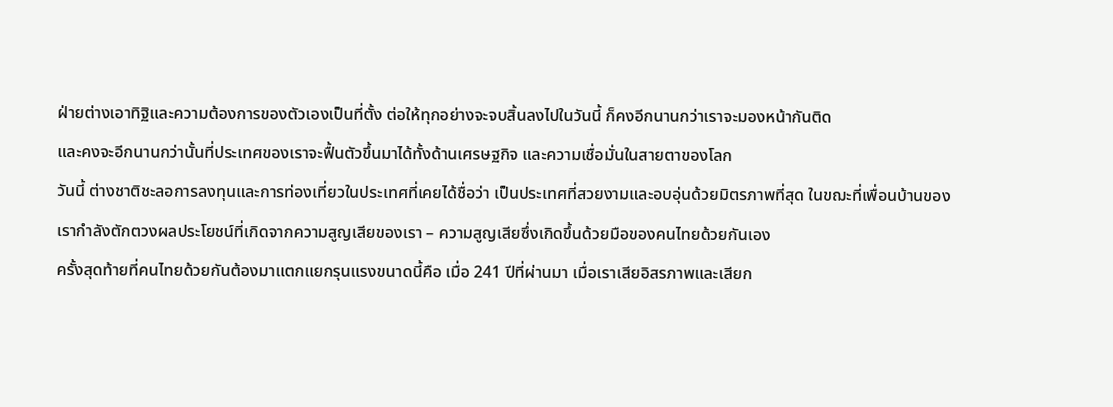ฝ่ายต่างเอาทิฐิและความต้องการของตัวเองเป็นที่ตั้ง ต่อให้ทุกอย่างจะจบสิ้นลงไปในวันนี้ ก็คงอีกนานกว่าเราจะมองหน้ากันติด
และคงจะอีกนานกว่านั้นที่ประเทศของเราจะฟื้นตัวขึ้นมาได้ทั้งด้านเศรษฐกิจ และความเชื่อมั่นในสายตาของโลก
วันนี้ ต่างชาติชะลอการลงทุนและการท่องเที่ยวในประเทศที่เคยได้ชื่อว่า เป็นประเทศที่สวยงามและอบอุ่นด้วยมิตรภาพที่สุด ในขฌะที่เพื่อนบ้านของเรากำลังตักตวงผลประโยชน์ที่เกิดจากความสูญเสียของเรา – ความสูญเสียซึ่งเกิดขึ้นด้วยมือของคนไทยด้วยกันเอง
ครั้งสุดท้ายที่คนไทยด้วยกันต้องมาแตกแยกรุนแรงขนาดนี้คือ เมื่อ 241 ปีที่ผ่านมา เมื่อเราเสียอิสรภาพและเสียก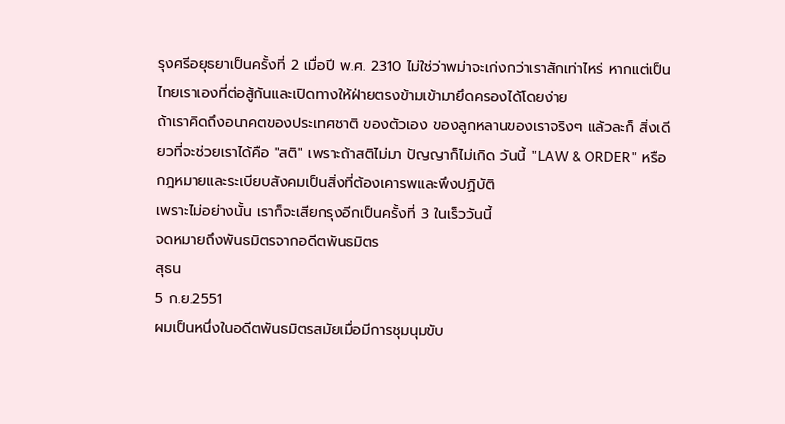รุงศรีอยุธยาเป็นครั้งที่ 2 เมื่อปี พ.ศ. 2310 ไม่ใช่ว่าพม่าจะเก่งกว่าเราสักเท่าไหร่ หากแต่เป็นไทยเราเองที่ต่อสู้กันและเปิดทางให้ฝ่ายตรงข้ามเข้ามายึดครองได้โดยง่าย
ถ้าเราคิดถึงอนาคตของประเทศชาติ ของตัวเอง ของลูกหลานของเราจริงๆ แล้วละก็ สิ่งเดียวที่จะช่วยเราได้คือ "สติ" เพราะถ้าสติไม่มา ปัญญาก็ไม่เกิด วันนี้ "LAW & ORDER" หรือ กฎหมายและระเบียบสังคมเป็นสิ่งที่ต้องเคารพและพึงปฏิบัติ
เพราะไม่อย่างนั้น เราก็จะเสียกรุงอีกเป็นครั้งที่ 3 ในเร็ววันนี้
จดหมายถึงพันธมิตรจากอดีตพันธมิตร
สุธน
5 ก.ย.2551
ผมเป็นหนึ่งในอดีตพันธมิตรสมัยเมื่อมีการชุมนุมขับ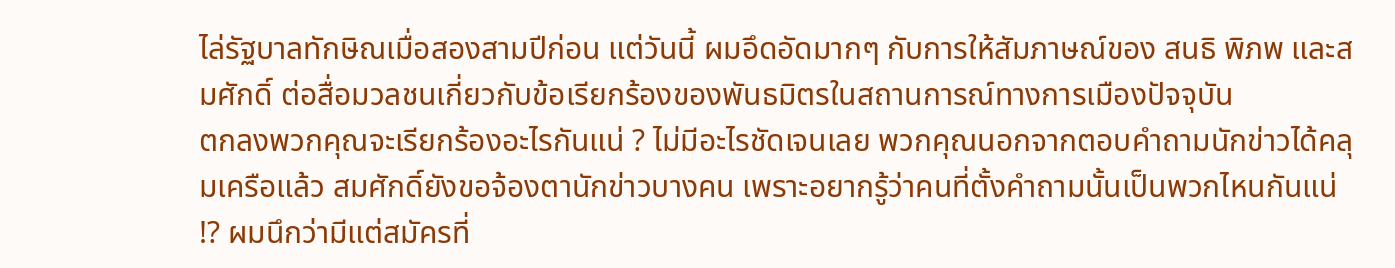ไล่รัฐบาลทักษิณเมื่อสองสามปีก่อน แต่วันนี้ ผมอึดอัดมากๆ กับการให้สัมภาษณ์ของ สนธิ พิภพ และสมศักดิ์ ต่อสื่อมวลชนเกี่ยวกับข้อเรียกร้องของพันธมิตรในสถานการณ์ทางการเมืองปัจจุบัน
ตกลงพวกคุณจะเรียกร้องอะไรกันแน่ ? ไม่มีอะไรชัดเจนเลย พวกคุณนอกจากตอบคำถามนักข่าวได้คลุมเครือแล้ว สมศักดิ์ยังขอจ้องตานักข่าวบางคน เพราะอยากรู้ว่าคนที่ตั้งคำถามนั้นเป็นพวกไหนกันแน่ !? ผมนึกว่ามีแต่สมัครที่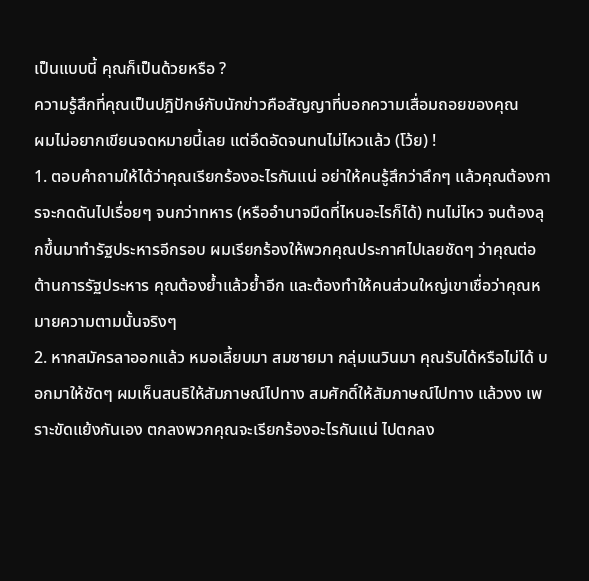เป็นแบบนี้ คุณก็เป็นด้วยหรือ ?
ความรู้สึกที่คุณเป็นปฎิปักษ์กับนักข่าวคือสัญญาที่บอกความเสื่อมถอยของคุณ
ผมไม่อยากเขียนจดหมายนี้เลย แต่อึดอัดจนทนไม่ไหวแล้ว (โว้ย) !
1. ตอบคำถามให้ได้ว่าคุณเรียกร้องอะไรกันแน่ อย่าให้คนรู้สึกว่าลึกๆ แล้วคุณต้องการจะกดดันไปเรื่อยๆ จนกว่าทหาร (หรืออำนาจมืดที่ไหนอะไรก็ได้) ทนไม่ไหว จนต้องลุกขึ้นมาทำรัฐประหารอีกรอบ ผมเรียกร้องให้พวกคุณประกาศไปเลยชัดๆ ว่าคุณต่อต้านการรัฐประหาร คุณต้องย้ำแล้วย้ำอีก และต้องทำให้คนส่วนใหญ่เขาเชื่อว่าคุณหมายความตามนั้นจริงๆ
2. หากสมัครลาออกแล้ว หมอเลี้ยบมา สมชายมา กลุ่มเนวินมา คุณรับได้หรือไม่ได้ บอกมาให้ชัดๆ ผมเห็นสนธิให้สัมภาษณ์ไปทาง สมศักดิ์ให้สัมภาษณ์ไปทาง แล้วงง เพราะขัดแย้งกันเอง ตกลงพวกคุณจะเรียกร้องอะไรกันแน่ ไปตกลง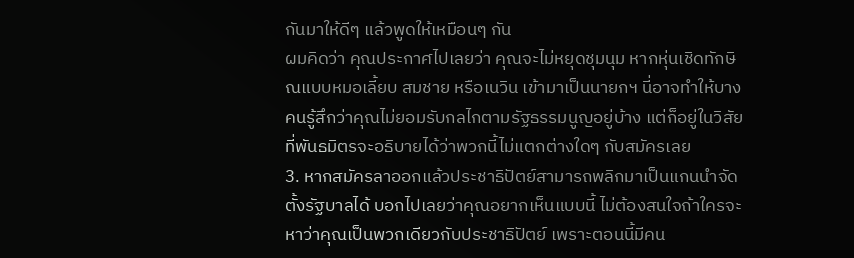กันมาให้ดีๆ แล้วพูดให้เหมือนๆ กัน
ผมคิดว่า คุณประกาศไปเลยว่า คุณจะไม่หยุดชุมนุม หากหุ่นเชิดทักษิณแบบหมอเลี้ยบ สมชาย หรือเนวิน เข้ามาเป็นนายกฯ นี่อาจทำให้บางคนรู้สึกว่าคุณไม่ยอมรับกลไกตามรัฐธรรมนูญอยู่บ้าง แต่ก็อยู่ในวิสัยที่พันธมิตรจะอธิบายได้ว่าพวกนี้ไม่แตกต่างใดๆ กับสมัครเลย
3. หากสมัครลาออกแล้วประชาธิปัตย์สามารถพลิกมาเป็นแกนนำจัดตั้งรัฐบาลได้ บอกไปเลยว่าคุณอยากเห็นแบบนี้ ไม่ต้องสนใจถ้าใครจะหาว่าคุณเป็นพวกเดียวกับประชาธิปัตย์ เพราะตอนนี้มีคน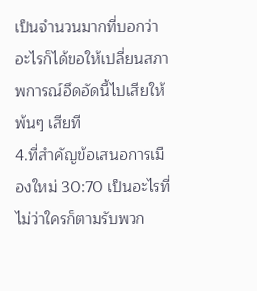เป็นจำนวนมากที่บอกว่าอะไรก็ได้ขอให้เปลี่ยนสภาพการณ์อึดอัดนี้ไปเสียให้พ้นๆ เสียที
4.ที่สำคัญข้อเสนอการเมืองใหม่ 30:70 เป็นอะไรที่ไม่ว่าใครก็ตามรับพวก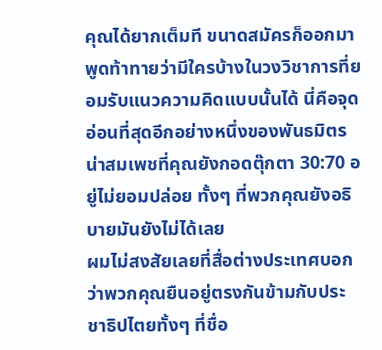คุณได้ยากเต็มที ขนาดสมัครก็ออกมาพูดท้าทายว่ามีใครบ้างในวงวิชาการที่ยอมรับแนวความคิดแบบนั้นได้ นี่คือจุดอ่อนที่สุดอีกอย่างหนึ่งของพันธมิตร น่าสมเพชที่คุณยังกอดตุ๊กตา 30:70 อยู่ไม่ยอมปล่อย ทั้งๆ ที่พวกคุณยังอธิบายมันยังไม่ได้เลย
ผมไม่สงสัยเลยที่สื่อต่างประเทศบอกว่าพวกคุณยืนอยู่ตรงกันข้ามกับประชาธิปไตยทั้งๆ ที่ชื่อ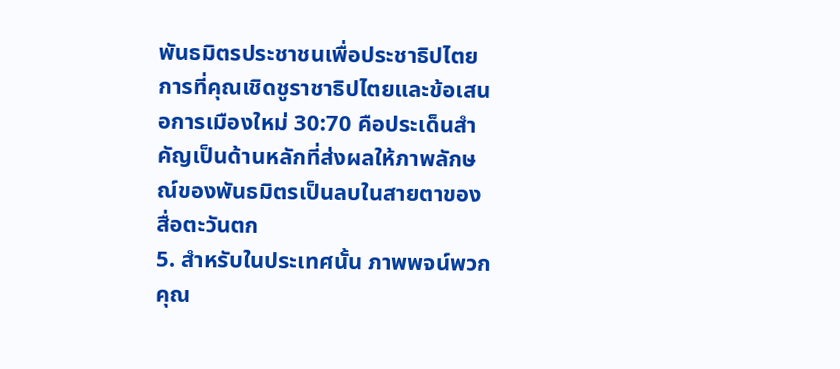พันธมิตรประชาชนเพื่อประชาธิปไตย การที่คุณเชิดชูราชาธิปไตยและข้อเสนอการเมืองใหม่ 30:70 คือประเด็นสำคัญเป็นด้านหลักที่ส่งผลให้ภาพลักษณ์ของพันธมิตรเป็นลบในสายตาของสื่อตะวันตก
5. สำหรับในประเทศนั้น ภาพพจน์พวกคุณ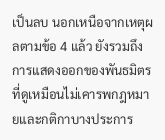เป็นลบ นอกเหนือจากเหตุผลตามข้อ 4 แล้ว ยังรวมถึงการแสดงออกของพันธมิตรที่ดูเหมือนไม่เคารพกฎหมายและกติกาบางประการ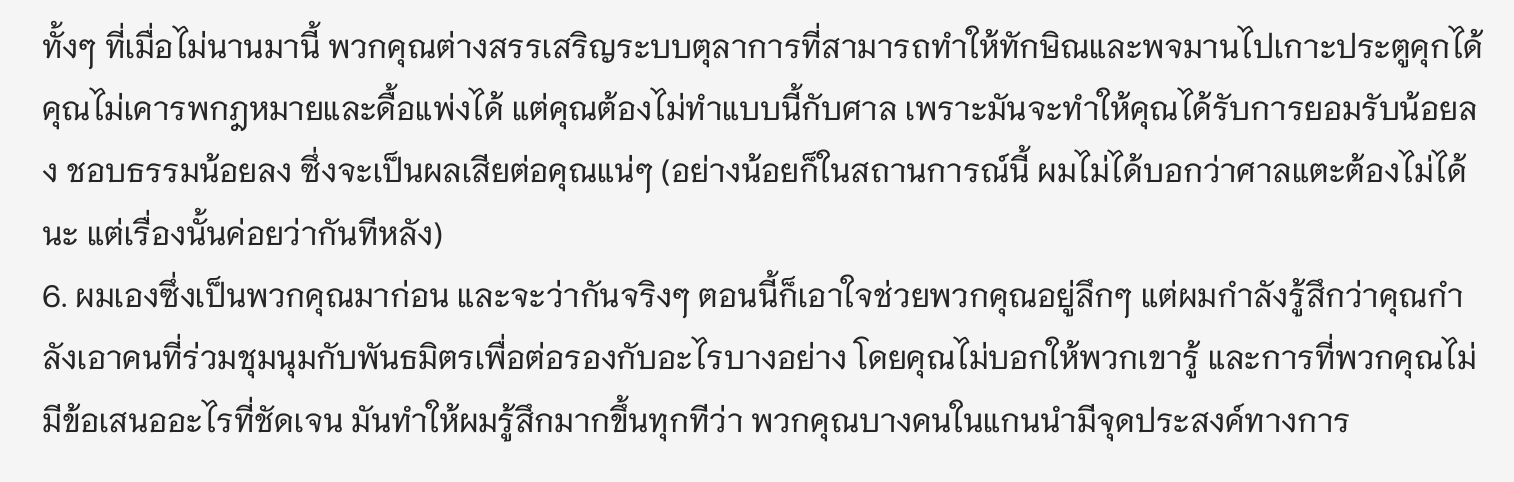ทั้งๆ ที่เมื่อไม่นานมานี้ พวกคุณต่างสรรเสริญระบบตุลาการที่สามารถทำให้ทักษิณและพจมานไปเกาะประตูคุกได้ คุณไม่เคารพกฎหมายและดื้อแพ่งได้ แต่คุณต้องไม่ทำแบบนี้กับศาล เพราะมันจะทำให้คุณได้รับการยอมรับน้อยลง ชอบธรรมน้อยลง ซึ่งจะเป็นผลเสียต่อคุณแน่ๆ (อย่างน้อยก็ในสถานการณ์นี้ ผมไม่ได้บอกว่าศาลแตะต้องไม่ได้นะ แต่เรื่องนั้นค่อยว่ากันทีหลัง)
6. ผมเองซึ่งเป็นพวกคุณมาก่อน และจะว่ากันจริงๆ ตอนนี้ก็เอาใจช่วยพวกคุณอยู่ลึกๆ แต่ผมกำลังรู้สึกว่าคุณกำลังเอาคนที่ร่วมชุมนุมกับพันธมิตรเพื่อต่อรองกับอะไรบางอย่าง โดยคุณไม่บอกให้พวกเขารู้ และการที่พวกคุณไม่มีข้อเสนออะไรที่ชัดเจน มันทำให้ผมรู้สึกมากขึ้นทุกทีว่า พวกคุณบางคนในแกนนำมีจุดประสงค์ทางการ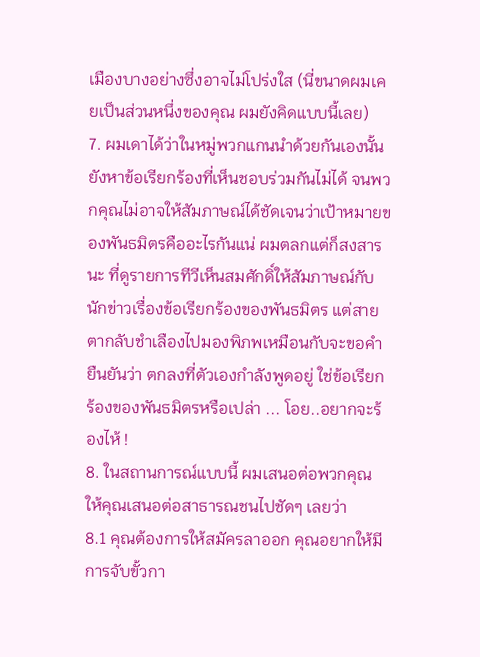เมืองบางอย่างซึ่งอาจไม่โปร่งใส (นี่ขนาดผมเคยเป็นส่วนหนึ่งของคุณ ผมยังคิดแบบนี้เลย)
7. ผมเดาได้ว่าในหมู่พวกแกนนำด้วยกันเองนั้น ยังหาข้อเรียกร้องที่เห็นชอบร่วมกันไม่ได้ จนพวกคุณไม่อาจให้สัมภาษณ์ได้ชัดเจนว่าเป้าหมายของพันธมิตรคืออะไรกันแน่ ผมตลกแต่ก็สงสารนะ ที่ดูรายการทีวีเห็นสมศักดิ์ให้สัมภาษณ์กับนักข่าวเรื่องข้อเรียกร้องของพันธมิตร แต่สายตากลับชำเลืองไปมองพิภพเหมือนกับจะขอคำยืนยันว่า ตกลงที่ตัวเองกำลังพูดอยู่ ใช่ข้อเรียกร้องของพันธมิตรหรือเปล่า ... โอย..อยากจะร้องไห้ !
8. ในสถานการณ์แบบนี้ ผมเสนอต่อพวกคุณ ให้คุณเสนอต่อสาธารณชนไปชัดๆ เลยว่า
8.1 คุณต้องการให้สมัครลาออก คุณอยากให้มีการจับขั้วกา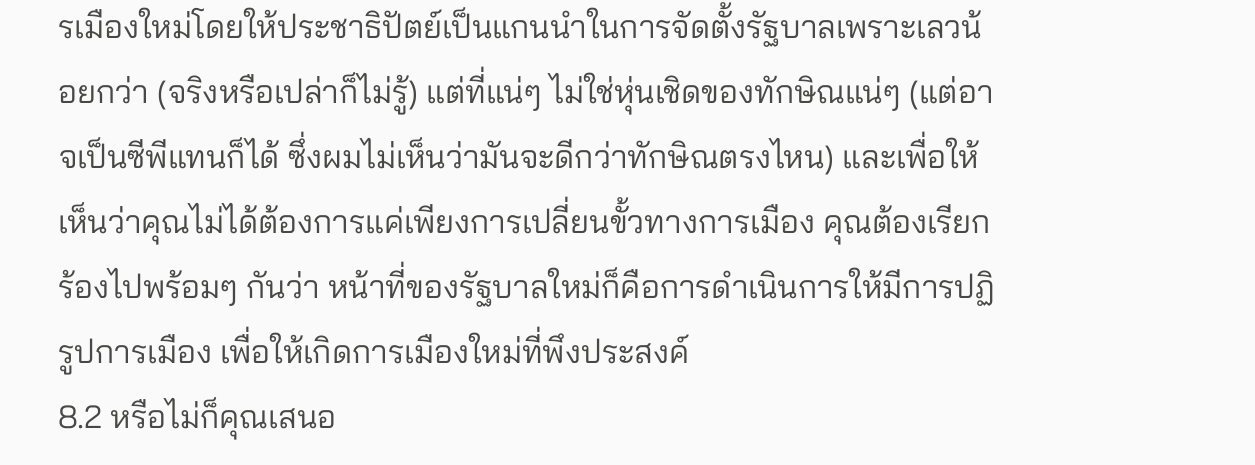รเมืองใหม่โดยให้ประชาธิปัตย์เป็นแกนนำในการจัดตั้งรัฐบาลเพราะเลวน้อยกว่า (จริงหรือเปล่าก็ไม่รู้) แต่ที่แน่ๆ ไม่ใช่หุ่นเชิดของทักษิณแน่ๆ (แต่อาจเป็นซีพีแทนก็ได้ ซึ่งผมไม่เห็นว่ามันจะดีกว่าทักษิณตรงไหน) และเพื่อให้เห็นว่าคุณไม่ได้ต้องการแค่เพียงการเปลี่ยนขั้วทางการเมือง คุณต้องเรียกร้องไปพร้อมๆ กันว่า หน้าที่ของรัฐบาลใหม่ก็คือการดำเนินการให้มีการปฏิรูปการเมือง เพื่อให้เกิดการเมืองใหม่ที่พึงประสงค์
8.2 หรือไม่ก็คุณเสนอ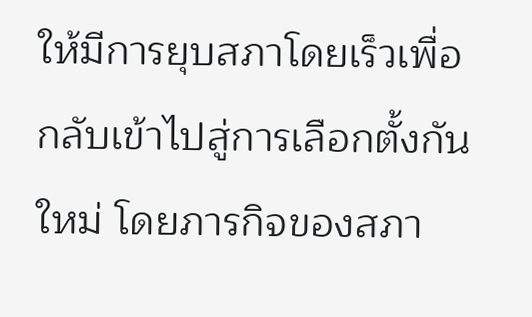ให้มีการยุบสภาโดยเร็วเพื่อกลับเข้าไปสู่การเลือกตั้งกันใหม่ โดยภารกิจของสภา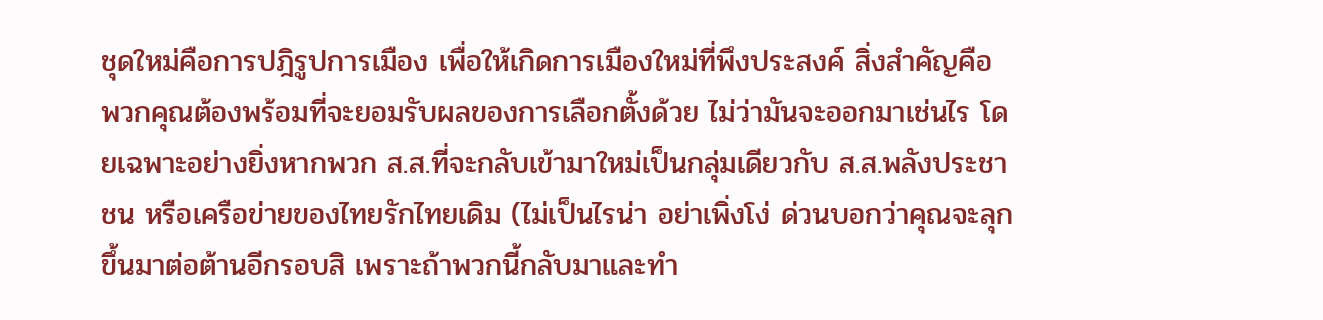ชุดใหม่คือการปฎิรูปการเมือง เพื่อให้เกิดการเมืองใหม่ที่พึงประสงค์ สิ่งสำคัญคือ พวกคุณต้องพร้อมที่จะยอมรับผลของการเลือกตั้งด้วย ไม่ว่ามันจะออกมาเช่นไร โดยเฉพาะอย่างยิ่งหากพวก ส.ส.ที่จะกลับเข้ามาใหม่เป็นกลุ่มเดียวกับ ส.ส.พลังประชาชน หรือเครือข่ายของไทยรักไทยเดิม (ไม่เป็นไรน่า อย่าเพิ่งโง่ ด่วนบอกว่าคุณจะลุกขึ้นมาต่อต้านอีกรอบสิ เพราะถ้าพวกนี้กลับมาและทำ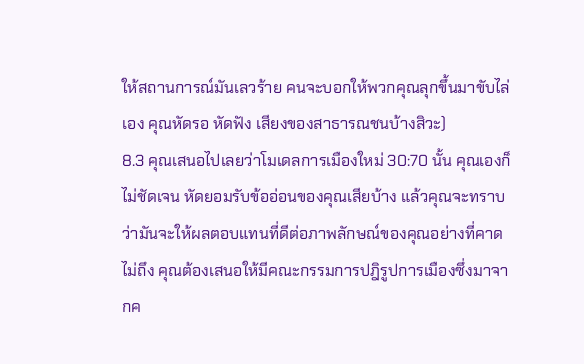ให้สถานการณ์มันเลวร้าย คนจะบอกให้พวกคุณลุกขึ้นมาขับไล่เอง คุณหัดรอ หัดฟัง เสียงของสาธารณชนบ้างสิวะ)
8.3 คุณเสนอไปเลยว่าโมเดลการเมืองใหม่ 30:70 นั้น คุณเองก็ไม่ชัดเจน หัดยอมรับข้ออ่อนของคุณเสียบ้าง แล้วคุณจะทราบว่ามันจะให้ผลตอบแทนที่ดีต่อภาพลักษณ์ของคุณอย่างที่คาดไม่ถึง คุณต้องเสนอให้มีคณะกรรมการปฎิรูปการเมืองซึ่งมาจากค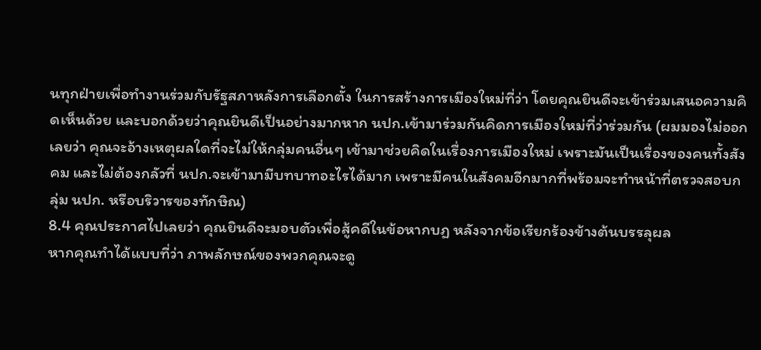นทุกฝ่ายเพื่อทำงานร่วมกับรัฐสภาหลังการเลือกตั้ง ในการสร้างการเมืองใหม่ที่ว่า โดยคุณยินดีจะเข้าร่วมเสนอความคิดเห็นด้วย และบอกด้วยว่าคุณยินดีเป็นอย่างมากหาก นปก.เข้ามาร่วมกันคิดการเมืองใหม่ที่ว่าร่วมกัน (ผมมองไม่ออกเลยว่า คุณจะอ้างเหตุผลใดที่จะไม่ให้กลุ่มคนอื่นๆ เข้ามาช่วยคิดในเรื่องการเมืองใหม่ เพราะมันเป็นเรื่องของคนทั้งสังคม และไม่ต้องกลัวที่ นปก.จะเข้ามามีบทบาทอะไรได้มาก เพราะมีคนในสังคมอีกมากที่พร้อมจะทำหน้าที่ตรวจสอบกลุ่ม นปก. หรือบริวารของทักษิณ)
8.4 คุณประกาศไปเลยว่า คุณยินดีจะมอบตัวเพื่อสู้คดีในข้อหากบฏ หลังจากข้อเรียกร้องข้างต้นบรรลุผล
หากคุณทำได้แบบที่ว่า ภาพลักษณ์ของพวกคุณจะดู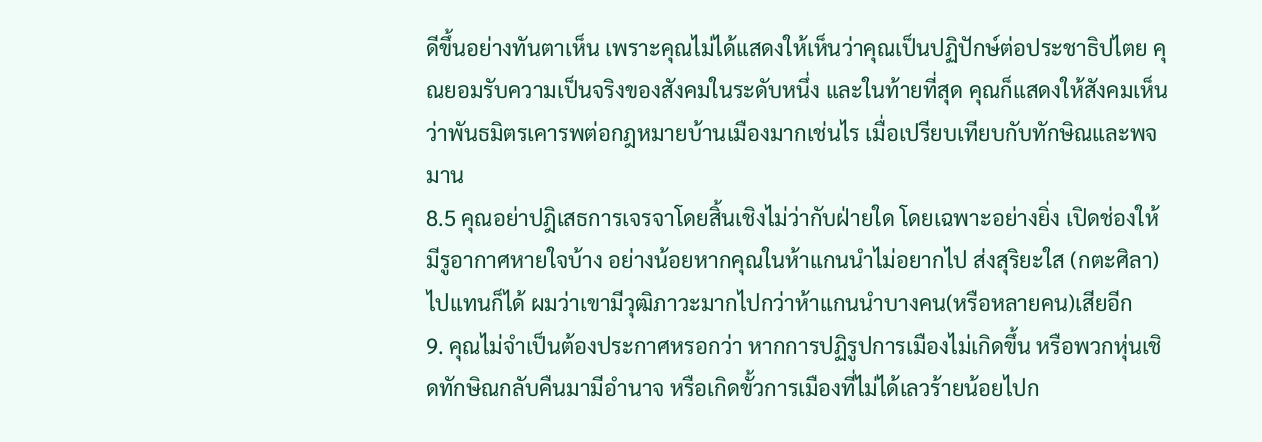ดีขึ้นอย่างทันตาเห็น เพราะคุณไม่ได้แสดงให้เห็นว่าคุณเป็นปฏิปักษ์ต่อประชาธิปไตย คุณยอมรับความเป็นจริงของสังคมในระดับหนึ่ง และในท้ายที่สุด คุณก็แสดงให้สังคมเห็นว่าพันธมิตรเคารพต่อกฎหมายบ้านเมืองมากเช่นไร เมื่อเปรียบเทียบกับทักษิณและพจมาน
8.5 คุณอย่าปฎิเสธการเจรจาโดยสิ้นเชิงไม่ว่ากับฝ่ายใด โดยเฉพาะอย่างยิ่ง เปิดช่องให้มีรูอากาศหายใจบ้าง อย่างน้อยหากคุณในห้าแกนนำไม่อยากไป ส่งสุริยะใส (กตะศิลา) ไปแทนก็ได้ ผมว่าเขามีวุฒิภาวะมากไปกว่าห้าแกนนำบางคน(หรือหลายคน)เสียอีก
9. คุณไม่จำเป็นต้องประกาศหรอกว่า หากการปฏิรูปการเมืองไม่เกิดขึ้น หรือพวกหุ่นเชิดทักษิณกลับคืนมามีอำนาจ หรือเกิดขั้วการเมืองที่ไม่ได้เลวร้ายน้อยไปก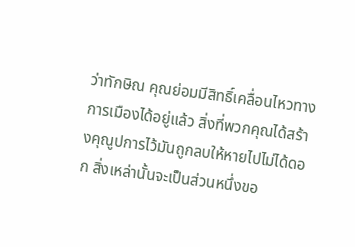ว่าทักษิณ คุณย่อมมีสิทธิ์เคลื่อนไหวทางการเมืองได้อยู่แล้ว สิ่งที่พวกคุณได้สร้างคุณูปการไว้มันถูกลบให้หายไปไม่ได้ดอก สิ่งเหล่านั้นจะเป็นส่วนหนึ่งขอ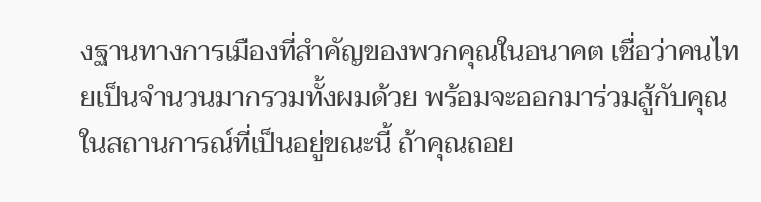งฐานทางการเมืองที่สำคัญของพวกคุณในอนาคต เชื่อว่าคนไทยเป็นจำนวนมากรวมทั้งผมด้วย พร้อมจะออกมาร่วมสู้กับคุณ
ในสถานการณ์ที่เป็นอยู่ขณะนี้ ถ้าคุณถอย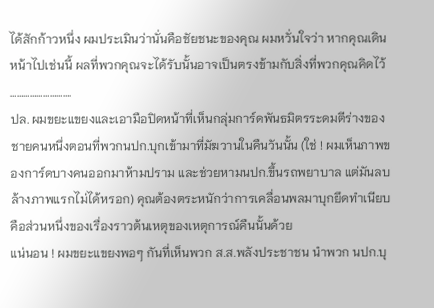ได้สักก้าวหนึ่ง ผมประเมินว่านั่นคือชัยชนะของคุณ ผมหวั่นใจว่า หากคุณเดินหน้าไปเช่นนี้ ผลที่พวกคุณจะได้รับนั้นอาจเป็นตรงข้ามกับสิ่งที่พวกคุณคิดไว้
……………………….
ปล. ผมขยะแขยงและเอามือปิดหน้าที่เห็นกลุ่มการ์ดพันธมิตรระดมตีร่างของชายคนหนึ่งตอนที่พวกนปก.บุกเข้ามาที่มัฆวานในคืนวันนั้น (ใช่ ! ผมเห็นภาพของการ์ดบางคนออกมาห้ามปราม และช่วยหามนปก.ขึ้นรถพยาบาล แต่มันลบล้างภาพแรกไม่ได้หรอก) คุณต้องตระหนักว่าการเคลื่อนพลมาบุกยึดทำเนียบ คือส่วนหนึ่งของเรื่องราวต้นเหตุของเหตุการณ์คืนนั้นด้วย
แน่นอน ! ผมขยะแขยงพอๆ กันที่เห็นพวก ส.ส.พลังประชาชน นำพวก นปก.บุ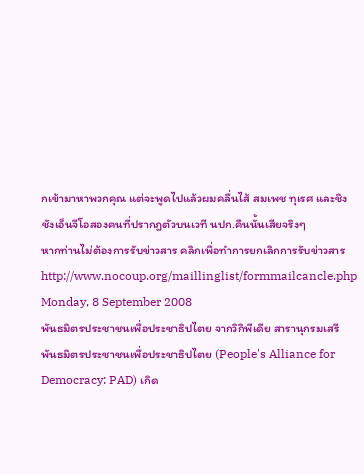กเข้ามาหาพวกคุณ แต่จะพูดไปแล้วผมคลื่นไส้ สมเพช ทุเรศ และชิงชังเอ็นจีโอสองคนที่ปรากฎตัวบนเวที นปก.คืนนั้นเสียจริงๆ
หากท่านไม่ต้องการรับข่าวสาร คลิกเพื่อทำการยกเลิกการรับข่าวสาร http://www.nocoup.org/maillinglist/formmailcancle.php
Monday, 8 September 2008
พันธมิตรประชาชนเพื่อประชาธิปไตย จากวิกิพีเดีย สารานุกรมเสรี
พันธมิตรประชาชนเพื่อประชาธิปไตย (People's Alliance for Democracy: PAD) เกิด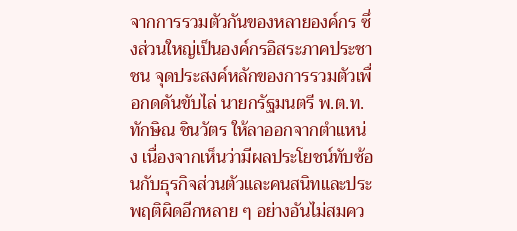จากการรวมตัวกันของหลายองค์กร ซึ่งส่วนใหญ่เป็นองค์กรอิสระภาคประชาชน จุดประสงค์หลักของการรวมตัวเพื่อกดดันขับไล่ นายกรัฐมนตรี พ.ต.ท.ทักษิณ ชินวัตร ให้ลาออกจากตำแหน่ง เนื่องจากเห็นว่ามีผลประโยชน์ทับซ้อนกับธุรกิจส่วนตัวและคนสนิทและประพฤติผิดอีกหลาย ๆ อย่างอันไม่สมคว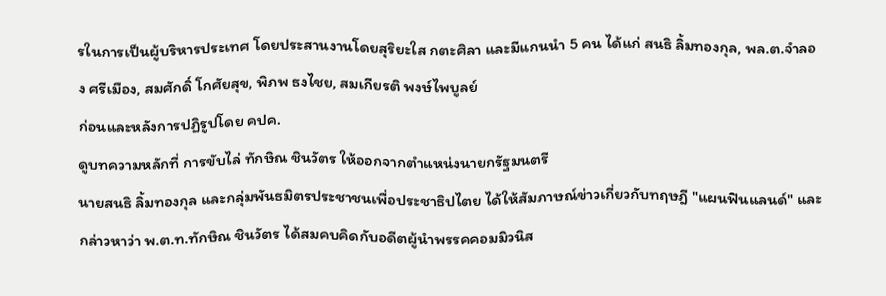รในการเป็นผู้บริหารประเทศ โดยประสานงานโดยสุริยะใส กตะศิลา และมีแกนนำ 5 คน ได้แก่ สนธิ ลิ้มทองกุล, พล.ต.จำลอง ศรีเมือง, สมศักดิ์ โกศัยสุข, พิภพ ธงไชย, สมเกียรติ พงษ์ไพบูลย์
ก่อนและหลังการปฏิรูปโดย คปค.
ดูบทความหลักที่ การขับไล่ ทักษิณ ชินวัตร ให้ออกจากตำแหน่งนายกรัฐมนตรี
นายสนธิ ลิ้มทองกุล และกลุ่มพันธมิตรประชาชนเพื่อประชาธิปไตย ได้ให้สัมภาษณ์ข่าวเกี่ยวกับทฤษฎี "แผนฟินแลนด์" และกล่าวหาว่า พ.ต.ท.ทักษิณ ชินวัตร ได้สมคบคิดกับอดีตผู้นำพรรคคอมมิวนิส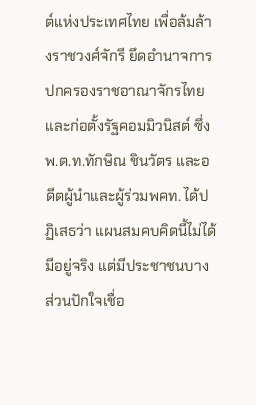ต์แห่งประเทศไทย เพื่อล้มล้างราชวงศ์จักรี ยึดอำนาจการปกครองราชอาณาจักรไทย และก่อตั้งรัฐคอมมิวนิสต์ ซึ่ง พ.ต.ท.ทักษิณ ชินวัตร และอดีตผู้นำและผู้ร่วมพคท. ได้ปฏิเสธว่า แผนสมคบคิดนี้ไม่ได้มีอยู่จริง แต่มีประชาชนบางส่วนปักใจเชื่อ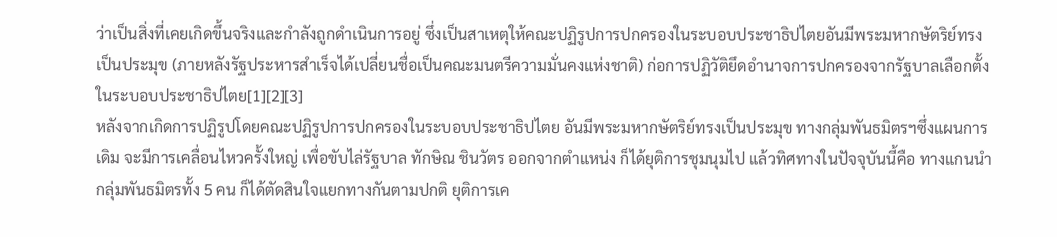ว่าเป็นสิ่งที่เคยเกิดขึ้นจริงและกำลังถูกดำเนินการอยู่ ซึ่งเป็นสาเหตุให้คณะปฏิรูปการปกครองในระบอบประชาธิปไตยอันมีพระมหากษัตริย์ทรงเป็นประมุข (ภายหลังรัฐประหารสำเร็จได้เปลี่ยนชื่อเป็นคณะมนตรีความมั่นคงแห่งชาติ) ก่อการปฏิวัติยึดอำนาจการปกครองจากรัฐบาลเลือกตั้งในระบอบประชาธิปไตย[1][2][3]
หลังจากเกิดการปฏิรูปโดยคณะปฏิรูปการปกครองในระบอบประชาธิปไตย อันมีพระมหากษัตริย์ทรงเป็นประมุข ทางกลุ่มพันธมิตรฯซึ่งแผนการเดิม จะมีการเคลื่อนไหวครั้งใหญ่ เพื่อขับไล่รัฐบาล ทักษิณ ชินวัตร ออกจากตำแหน่ง ก็ได้ยุติการชุมนุมไป แล้วทิศทางในปัจจุบันนี้คือ ทางแกนนำกลุ่มพันธมิตรทั้ง 5 คน ก็ได้ตัดสินใจแยกทางกันตามปกติ ยุติการเค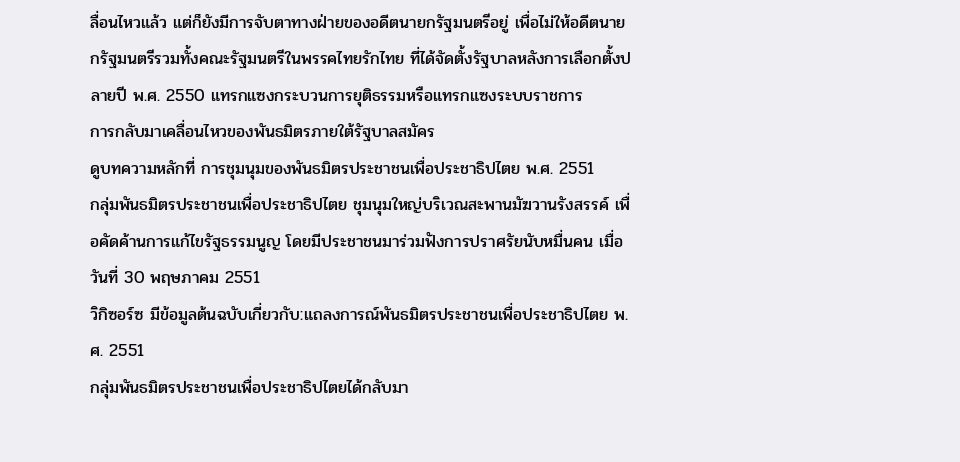ลื่อนไหวแล้ว แต่ก็ยังมีการจับตาทางฝ่ายของอดีตนายกรัฐมนตรีอยู่ เพื่อไม่ให้อดีตนายกรัฐมนตรีรวมทั้งคณะรัฐมนตรีในพรรคไทยรักไทย ที่ได้จัดตั้งรัฐบาลหลังการเลือกตั้งปลายปี พ.ศ. 2550 แทรกแซงกระบวนการยุติธรรมหรือแทรกแซงระบบราชการ
การกลับมาเคลื่อนไหวของพันธมิตรภายใต้รัฐบาลสมัคร
ดูบทความหลักที่ การชุมนุมของพันธมิตรประชาชนเพื่อประชาธิปไตย พ.ศ. 2551
กลุ่มพันธมิตรประชาชนเพื่อประชาธิปไตย ชุมนุมใหญ่บริเวณสะพานมัฆวานรังสรรค์ เพื่อคัดค้านการแก้ไขรัฐธรรมนูญ โดยมีประชาชนมาร่วมฟังการปราศรัยนับหมื่นคน เมื่อวันที่ 30 พฤษภาคม 2551
วิกิซอร์ซ มีข้อมูลต้นฉบับเกี่ยวกับ:แถลงการณ์พันธมิตรประชาชนเพื่อประชาธิปไตย พ.ศ. 2551
กลุ่มพันธมิตรประชาชนเพื่อประชาธิปไตยได้กลับมา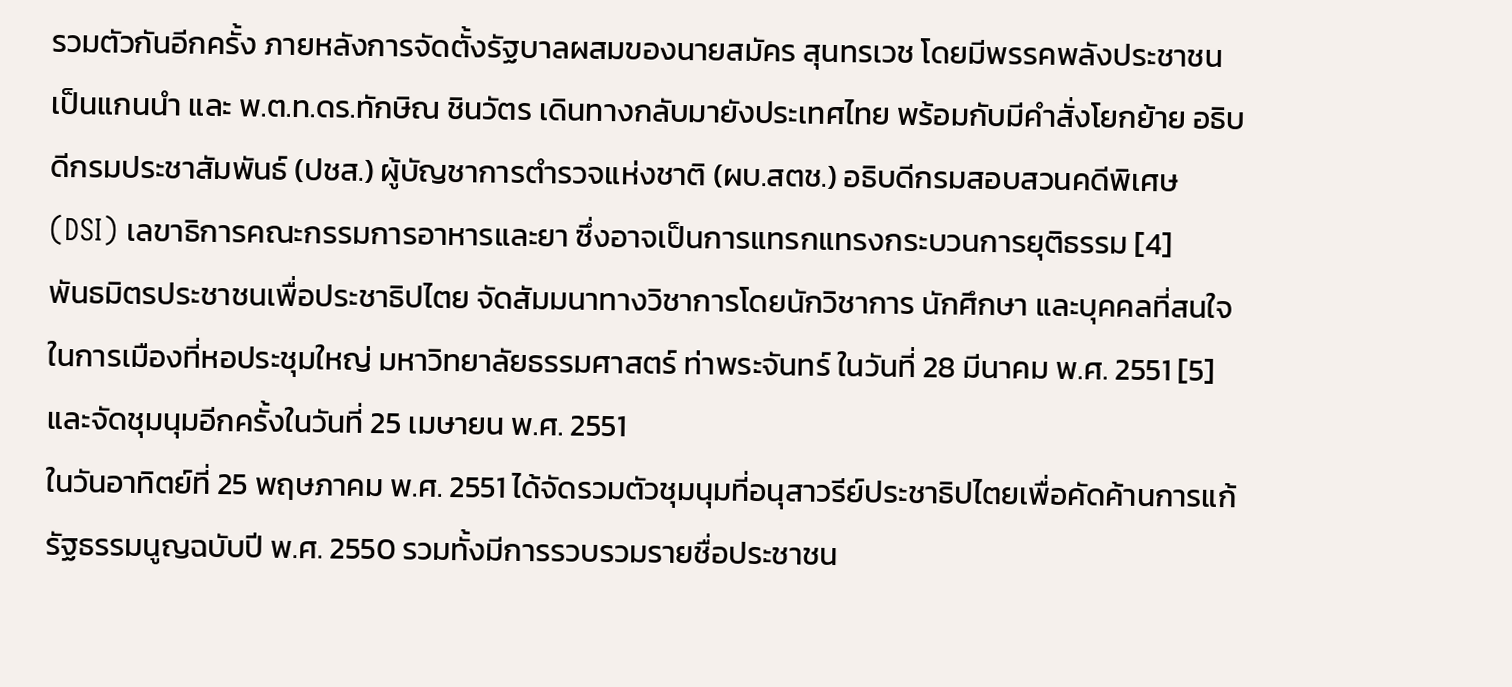รวมตัวกันอีกครั้ง ภายหลังการจัดตั้งรัฐบาลผสมของนายสมัคร สุนทรเวช โดยมีพรรคพลังประชาชนเป็นแกนนำ และ พ.ต.ท.ดร.ทักษิณ ชินวัตร เดินทางกลับมายังประเทศไทย พร้อมกับมีคำสั่งโยกย้าย อธิบดีกรมประชาสัมพันธ์ (ปชส.) ผู้บัญชาการตำรวจแห่งชาติ (ผบ.สตช.) อธิบดีกรมสอบสวนคดีพิเศษ (DSI) เลขาธิการคณะกรรมการอาหารและยา ซึ่งอาจเป็นการแทรกแทรงกระบวนการยุติธรรม [4]
พันธมิตรประชาชนเพื่อประชาธิปไตย จัดสัมมนาทางวิชาการโดยนักวิชาการ นักศึกษา และบุคคลที่สนใจในการเมืองที่หอประชุมใหญ่ มหาวิทยาลัยธรรมศาสตร์ ท่าพระจันทร์ ในวันที่ 28 มีนาคม พ.ศ. 2551 [5]และจัดชุมนุมอีกครั้งในวันที่ 25 เมษายน พ.ศ. 2551
ในวันอาทิตย์ที่ 25 พฤษภาคม พ.ศ. 2551 ได้จัดรวมตัวชุมนุมที่อนุสาวรีย์ประชาธิปไตยเพื่อคัดค้านการแก้รัฐธรรมนูญฉบับปี พ.ศ. 2550 รวมทั้งมีการรวบรวมรายชื่อประชาชน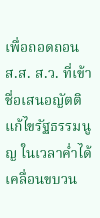เพื่อถอดถอน ส.ส. ส.ว. ที่เข้าชื่อเสนอญัตติแก้ไขรัฐธรรมนูญ ในเวลาค่ำได้เคลื่อนขบวน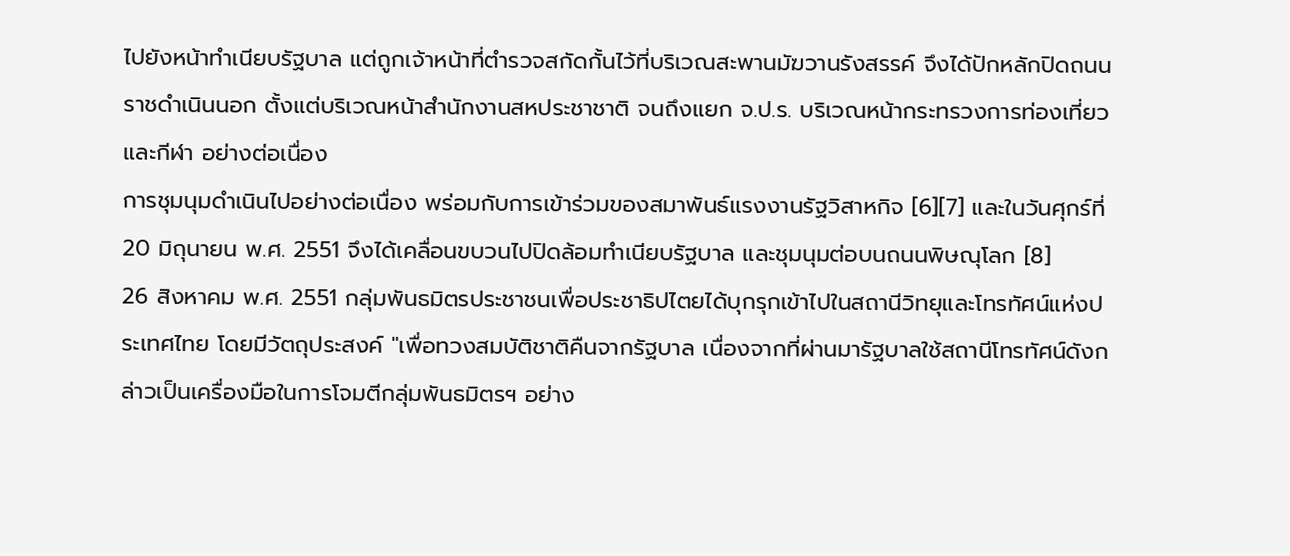ไปยังหน้าทำเนียบรัฐบาล แต่ถูกเจ้าหน้าที่ตำรวจสกัดกั้นไว้ที่บริเวณสะพานมัฆวานรังสรรค์ จึงได้ปักหลักปิดถนนราชดำเนินนอก ตั้งแต่บริเวณหน้าสำนักงานสหประชาชาติ จนถึงแยก จ.ป.ร. บริเวณหน้ากระทรวงการท่องเที่ยวและกีฬา อย่างต่อเนื่อง
การชุมนุมดำเนินไปอย่างต่อเนื่อง พร่อมกับการเข้าร่วมของสมาพันธ์แรงงานรัฐวิสาหกิจ [6][7] และในวันศุกร์ที่ 20 มิถุนายน พ.ศ. 2551 จึงได้เคลื่อนขบวนไปปิดล้อมทำเนียบรัฐบาล และชุมนุมต่อบนถนนพิษณุโลก [8]
26 สิงหาคม พ.ศ. 2551 กลุ่มพันธมิตรประชาชนเพื่อประชาธิปไตยได้บุกรุกเข้าไปในสถานีวิทยุและโทรทัศน์แห่งประเทศไทย โดยมีวัตถุประสงค์ "เพื่อทวงสมบัติชาติคืนจากรัฐบาล เนื่องจากที่ผ่านมารัฐบาลใช้สถานีโทรทัศน์ดังกล่าวเป็นเครื่องมือในการโจมตีกลุ่มพันธมิตรฯ อย่าง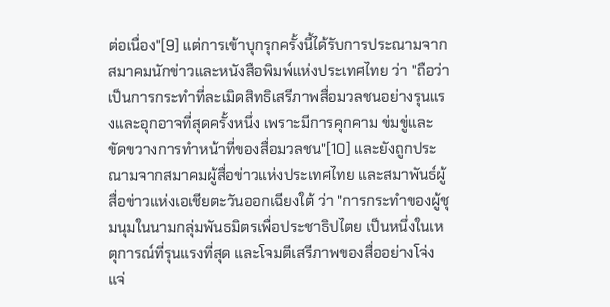ต่อเนื่อง"[9] แต่การเข้าบุกรุกครั้งนี้ได้รับการประณามจากสมาคมนักข่าวและหนังสือพิมพ์แห่งประเทศไทย ว่า "ถือว่าเป็นการกระทำที่ละเมิดสิทธิเสรีภาพสื่อมวลชนอย่างรุนแรงและอุกอาจที่สุดครั้งหนึ่ง เพราะมีการคุกคาม ข่มขู่และขัดขวางการทำหน้าที่ของสื่อมวลชน"[10] และยังถูกประณามจากสมาคมผู้สื่อข่าวแห่งประเทศไทย และสมาพันธ์ผู้สื่อข่าวแห่งเอเชียตะวันออกเฉียงใต้ ว่า "การกระทำของผู้ชุมนุมในนามกลุ่มพันธมิตรเพื่อประชาธิปไตย เป็นหนึ่งในเหตุการณ์ที่รุนแรงที่สุด และโจมตีเสรีภาพของสื่ออย่างโจ่งแจ่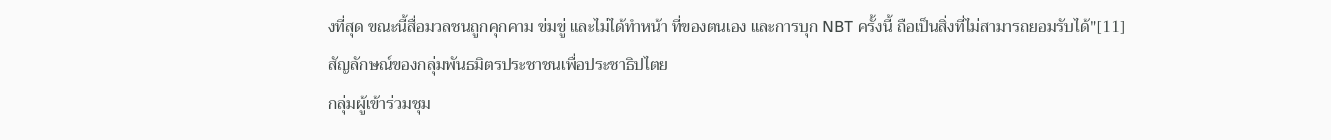งที่สุด ขณะนี้สื่อมวลชนถูกคุกคาม ข่มขู่ และไม่ได้ทำหน้า ที่ของตนเอง และการบุก NBT ครั้งนี้ ถือเป็นสิ่งที่ไม่สามารถยอมรับได้"[11]
สัญลักษณ์ของกลุ่มพันธมิตรประชาชนเพื่อประชาธิปไตย
กลุ่มผู้เข้าร่วมชุม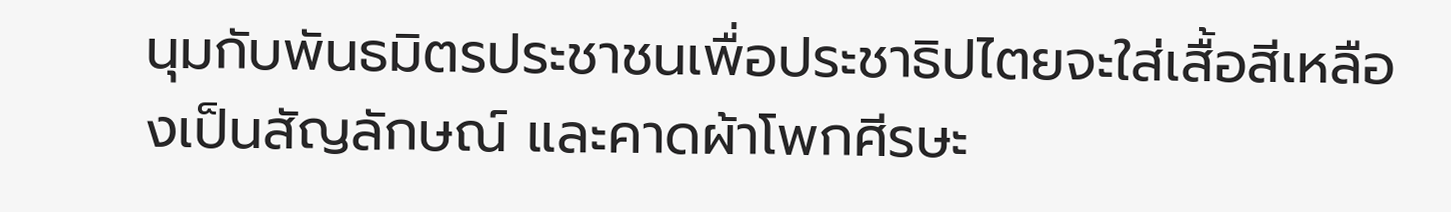นุมกับพันธมิตรประชาชนเพื่อประชาธิปไตยจะใส่เสื้อสีเหลืองเป็นสัญลักษณ์ และคาดผ้าโพกศีรษะ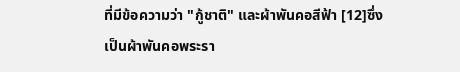ที่มีข้อความว่า "กู้ชาติ" และผ้าพันคอสีฟ้า [12]ซึ่งเป็นผ้าพันคอพระรา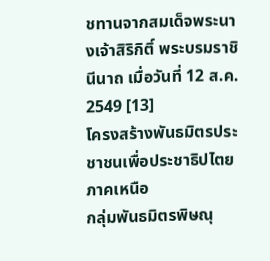ชทานจากสมเด็จพระนางเจ้าสิริกิติ์ พระบรมราชินีนาถ เมื่อวันที่ 12 ส.ค. 2549 [13]
โครงสร้างพันธมิตรประชาชนเพื่อประชาธิปไตย
ภาคเหนือ
กลุ่มพันธมิตรพิษณุ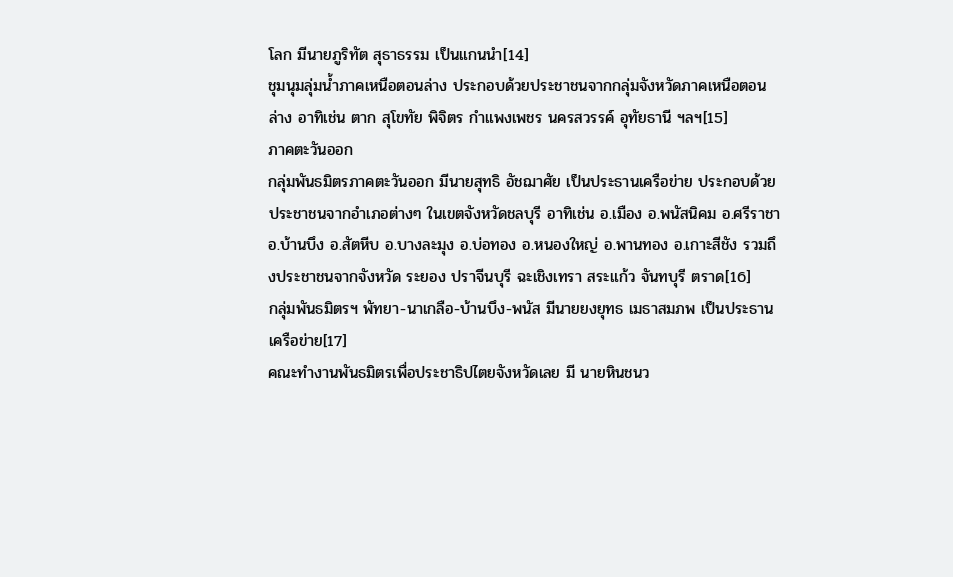โลก มีนายภูริทัต สุธาธรรม เป็นแกนนำ[14]
ชุมนุมลุ่มน้ำภาคเหนือตอนล่าง ประกอบด้วยประชาชนจากกลุ่มจังหวัดภาคเหนือตอนล่าง อาทิเช่น ตาก สุโขทัย พิจิตร กำแพงเพชร นครสวรรค์ อุทัยธานี ฯลฯ[15]
ภาคตะวันออก
กลุ่มพันธมิตรภาคตะวันออก มีนายสุทธิ อัชฌาศัย เป็นประธานเครือข่าย ประกอบด้วยประชาชนจากอำเภอต่างๆ ในเขตจังหวัดชลบุรี อาทิเช่น อ.เมือง อ.พนัสนิคม อ.ศรีราชา อ.บ้านบึง อ.สัตหีบ อ.บางละมุง อ.บ่อทอง อ.หนองใหญ่ อ.พานทอง อ.เกาะสีชัง รวมถึงประชาชนจากจังหวัด ระยอง ปราจีนบุรี ฉะเชิงเทรา สระแก้ว จันทบุรี ตราด[16]
กลุ่มพันธมิตรฯ พัทยา-นาเกลือ-บ้านบึง-พนัส มีนายยงยุทธ เมธาสมภพ เป็นประธานเครือข่าย[17]
คณะทำงานพันธมิตรเพื่อประชาธิปไตยจังหวัดเลย มี นายหินชนว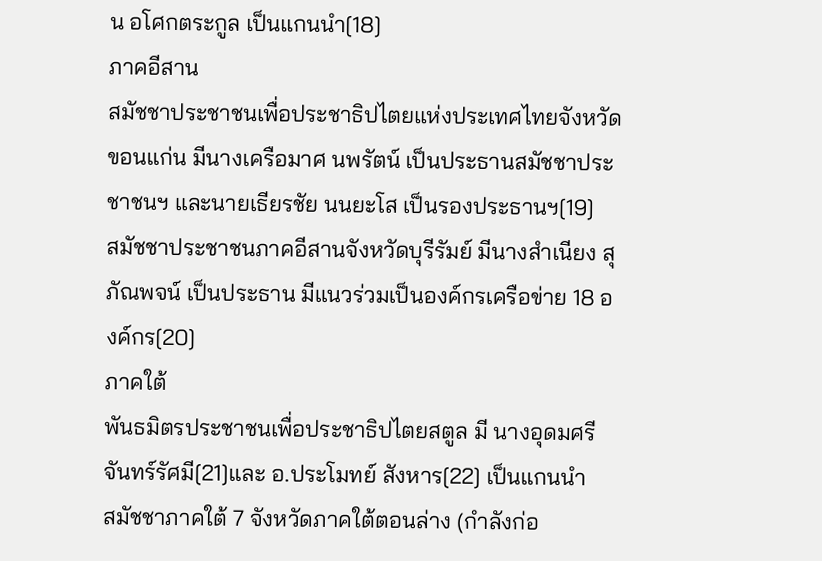น อโศกตระกูล เป็นแกนนำ[18]
ภาคอีสาน
สมัชชาประชาชนเพื่อประชาธิปไตยแห่งประเทศไทยจังหวัดขอนแก่น มีนางเครือมาศ นพรัตน์ เป็นประธานสมัชชาประชาชนฯ และนายเธียรชัย นนยะโส เป็นรองประธานฯ[19]
สมัชชาประชาชนภาคอีสานจังหวัดบุรีรัมย์ มีนางสำเนียง สุภัณพจน์ เป็นประธาน มีแนวร่วมเป็นองค์กรเครือข่าย 18 องค์กร[20]
ภาคใต้
พันธมิตรประชาชนเพื่อประชาธิปไตยสตูล มี นางอุดมศรี จันทร์รัศมี[21]และ อ.ประโมทย์ สังหาร[22] เป็นแกนนำ
สมัชชาภาคใต้ 7 จังหวัดภาคใต้ตอนล่าง (กำลังก่อ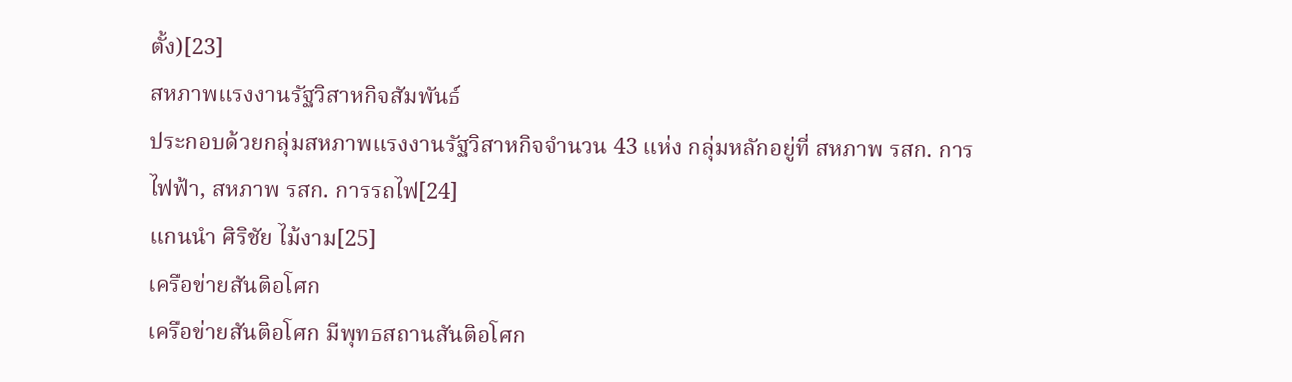ตั้ง)[23]
สหภาพแรงงานรัฐวิสาหกิจสัมพันธ์
ประกอบด้วยกลุ่มสหภาพแรงงานรัฐวิสาหกิจจำนวน 43 แห่ง กลุ่มหลักอยู่ที่ สหภาพ รสก. การไฟฟ้า, สหภาพ รสก. การรถไฟ[24]
แกนนำ ศิริชัย ไม้งาม[25]
เครือข่ายสันติอโศก
เครือข่ายสันติอโศก มีพุทธสถานสันติอโศก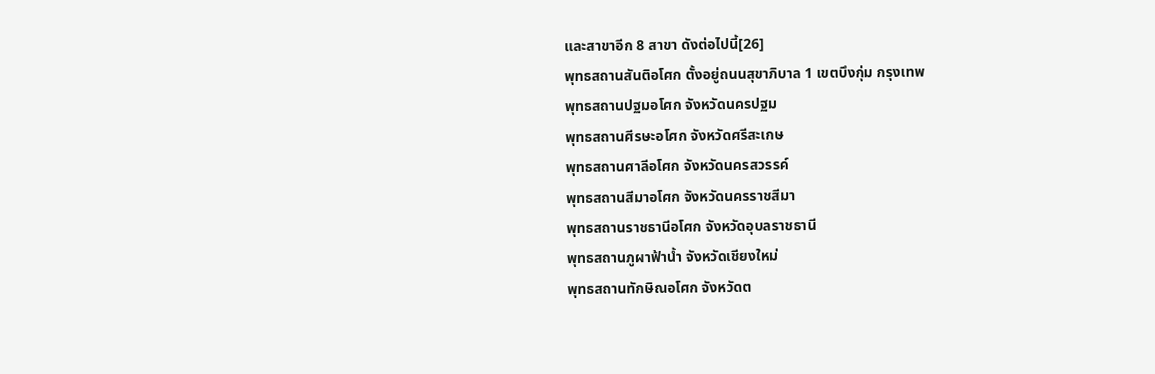และสาขาอีก 8 สาขา ดังต่อไปนี้[26]
พุทธสถานสันติอโศก ตั้งอยู่ถนนสุขาภิบาล 1 เขตบึงกุ่ม กรุงเทพ
พุทธสถานปฐมอโศก จังหวัดนครปฐม
พุทธสถานศีรษะอโศก จังหวัดศรีสะเกษ
พุทธสถานศาลีอโศก จังหวัดนครสวรรค์
พุทธสถานสีมาอโศก จังหวัดนครราชสีมา
พุทธสถานราชธานีอโศก จังหวัดอุบลราชธานี
พุทธสถานภูผาฟ้าน้ำ จังหวัดเชียงใหม่
พุทธสถานทักษิณอโศก จังหวัดต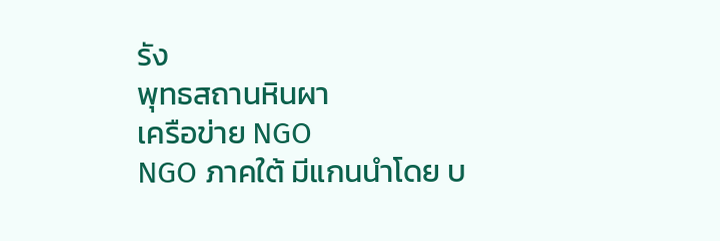รัง
พุทธสถานหินผา
เครือข่าย NGO
NGO ภาคใต้ มีแกนนำโดย บ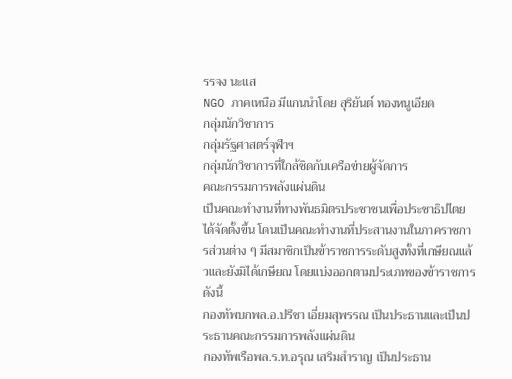รรจง นะแส
NGO ภาคเหนือ มีแกนนำโดย สุริยันต์ ทองหนูเอียด
กลุ่มนักวิชาการ
กลุ่มรัฐศาสตร์จุฬาฯ
กลุ่มนักวิชาการที่ใกล้ชิดกับเครือข่ายผู้จัดการ
คณะกรรมการพลังแผ่นดิน
เป็นคณะทำงานที่ทางพันธมิตรประชาชนเพื่อประชาธิปไตยได้จัดตั้งขึ้น โดนเป็นคณะทำงานที่ประสานงานในภาคราชการส่วนต่าง ๆ มีสมาชิกเป็นข้าราชการระดับสูงทั้งที่เกษียณแล้วและยังมิได้เกษียณ โดยแบ่งออกตามประเภทของข้าราชการ ดังนี้
กองทัพบกพล.อ.ปรีชา เอี่ยมสุพรรณ เป็นประธานและเป็นประธานคณะกรรมการพลังแผ่นดิน
กองทัพเรือพล.ร.ท.อรุณ เสริมสำราญ เป็นประธาน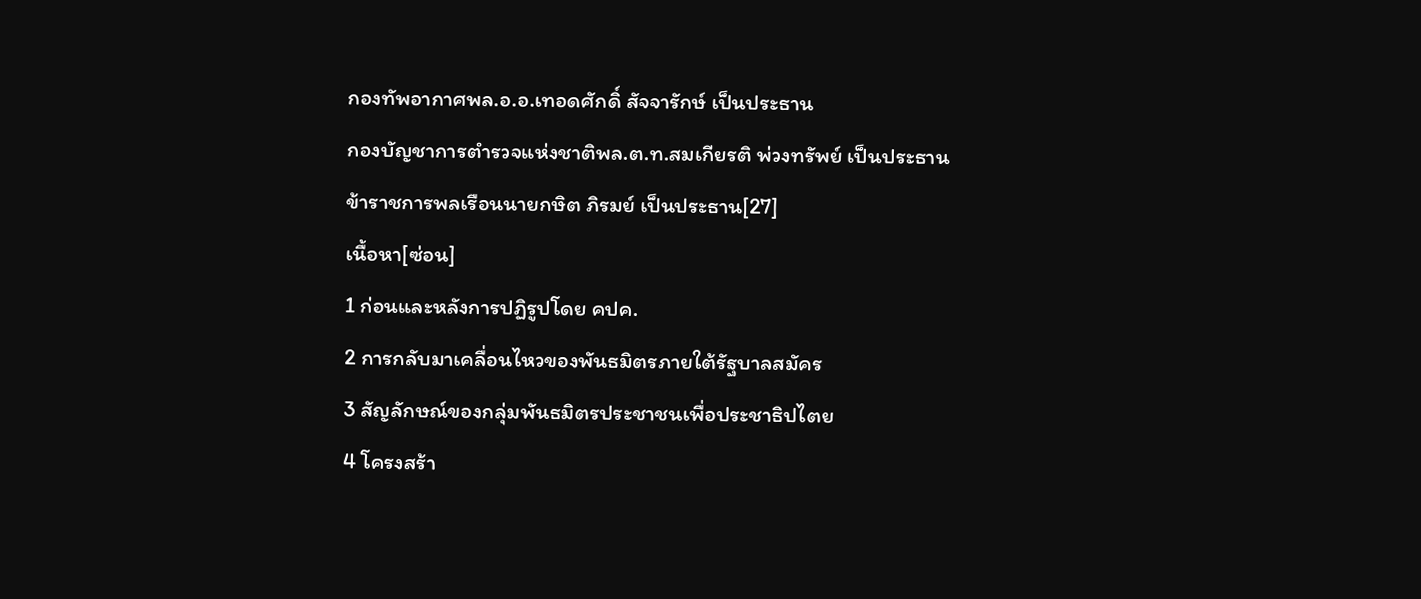กองทัพอากาศพล.อ.อ.เทอดศักดิ์ สัจจารักษ์ เป็นประธาน
กองบัญชาการตำรวจแห่งชาติพล.ต.ท.สมเกียรติ พ่วงทรัพย์ เป็นประธาน
ข้าราชการพลเรือนนายกษิต ภิรมย์ เป็นประธาน[27]
เนื้อหา[ซ่อน]
1 ก่อนและหลังการปฏิรูปโดย คปค.
2 การกลับมาเคลื่อนไหวของพันธมิตรภายใต้รัฐบาลสมัคร
3 สัญลักษณ์ของกลุ่มพันธมิตรประชาชนเพื่อประชาธิปไตย
4 โครงสร้า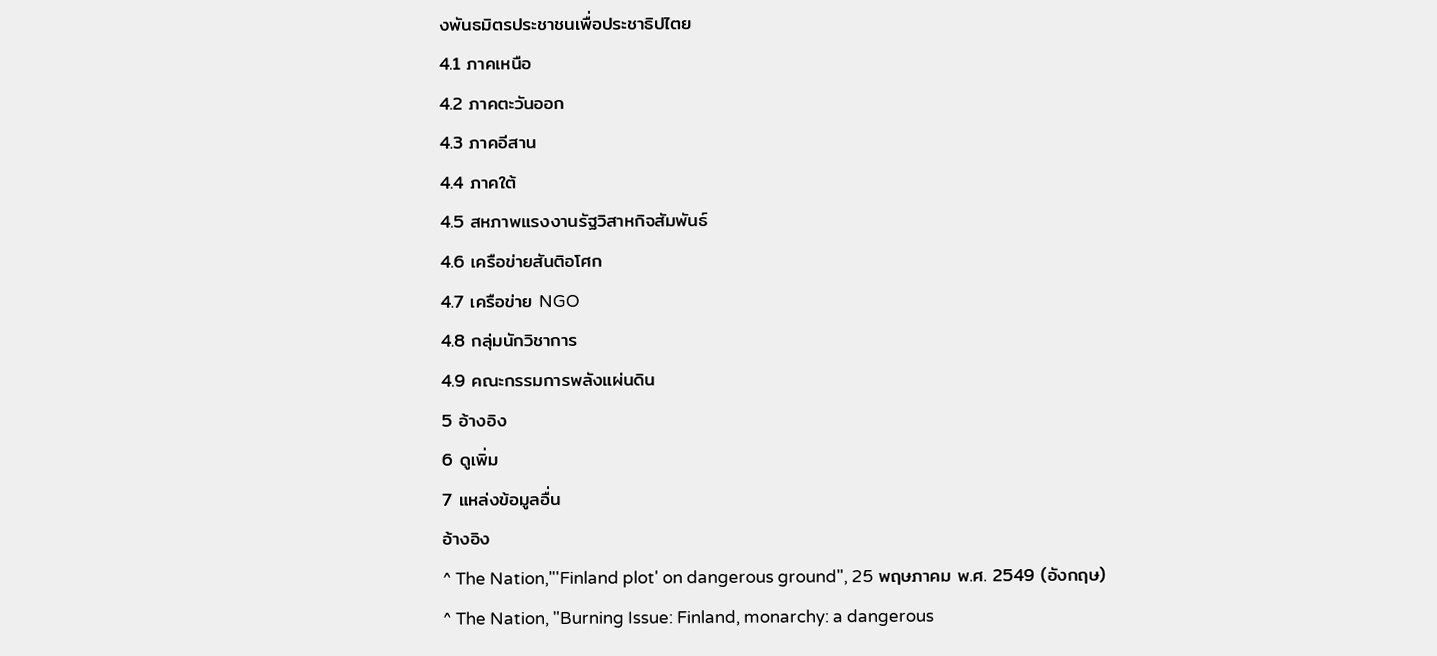งพันธมิตรประชาชนเพื่อประชาธิปไตย
4.1 ภาคเหนือ
4.2 ภาคตะวันออก
4.3 ภาคอีสาน
4.4 ภาคใต้
4.5 สหภาพแรงงานรัฐวิสาหกิจสัมพันธ์
4.6 เครือข่ายสันติอโศก
4.7 เครือข่าย NGO
4.8 กลุ่มนักวิชาการ
4.9 คณะกรรมการพลังแผ่นดิน
5 อ้างอิง
6 ดูเพิ่ม
7 แหล่งข้อมูลอื่น
อ้างอิง
^ The Nation,"'Finland plot' on dangerous ground", 25 พฤษภาคม พ.ศ. 2549 (อังกฤษ)
^ The Nation, "Burning Issue: Finland, monarchy: a dangerous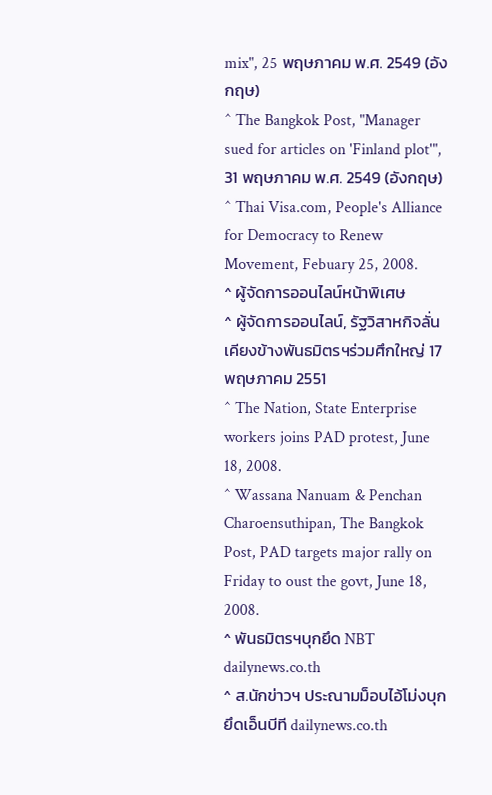mix", 25 พฤษภาคม พ.ศ. 2549 (อังกฤษ)
^ The Bangkok Post, "Manager sued for articles on 'Finland plot'", 31 พฤษภาคม พ.ศ. 2549 (อังกฤษ)
^ Thai Visa.com, People's Alliance for Democracy to Renew Movement, Febuary 25, 2008.
^ ผู้จัดการออนไลน์หน้าพิเศษ
^ ผู้จัดการออนไลน์, รัฐวิสาหกิจลั่นเคียงข้างพันธมิตรฯร่วมศึกใหญ่ 17 พฤษภาคม 2551
^ The Nation, State Enterprise workers joins PAD protest, June 18, 2008.
^ Wassana Nanuam & Penchan Charoensuthipan, The Bangkok Post, PAD targets major rally on Friday to oust the govt, June 18, 2008.
^ พันธมิตรฯบุกยึด NBT dailynews.co.th
^ ส.นักข่าวฯ ประณามม็อบไอ้โม่งบุกยึดเอ็นบีที dailynews.co.th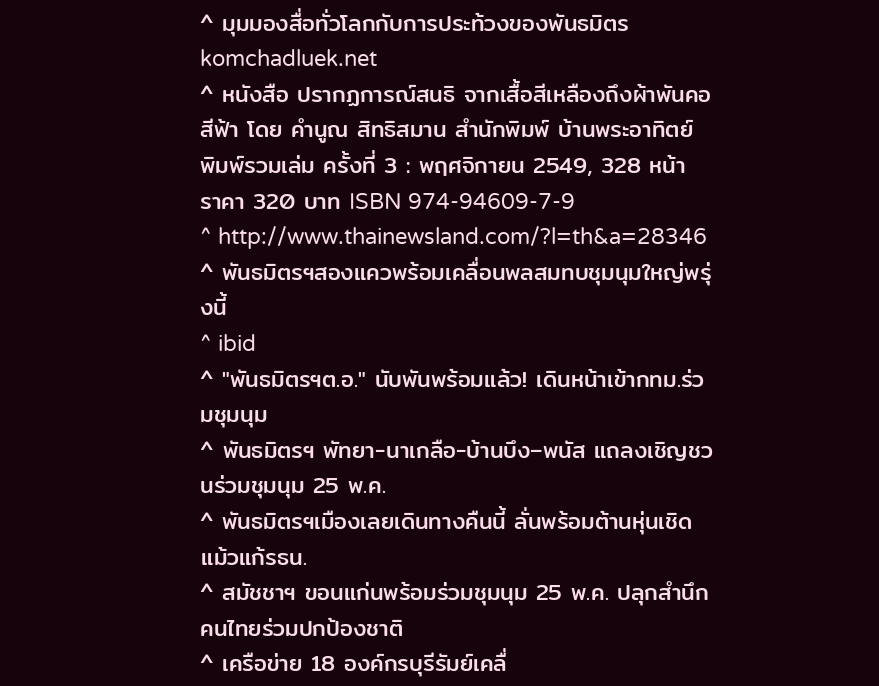^ มุมมองสื่อทั่วโลกกับการประท้วงของพันธมิตร komchadluek.net
^ หนังสือ ปรากฏการณ์สนธิ จากเสื้อสีเหลืองถึงผ้าพันคอสีฟ้า โดย คำนูณ สิทธิสมาน สำนักพิมพ์ บ้านพระอาทิตย์ พิมพ์รวมเล่ม ครั้งที่ 3 : พฤศจิกายน 2549, 328 หน้า ราคา 320 บาท ISBN 974-94609-7-9
^ http://www.thainewsland.com/?l=th&a=28346
^ พันธมิตรฯสองแควพร้อมเคลื่อนพลสมทบชุมนุมใหญ่พรุ่งนี้
^ ibid
^ "พันธมิตรฯต.อ." นับพันพร้อมแล้ว! เดินหน้าเข้ากทม.ร่วมชุมนุม
^ พันธมิตรฯ พัทยา-นาเกลือ-บ้านบึง–พนัส แถลงเชิญชวนร่วมชุมนุม 25 พ.ค.
^ พันธมิตรฯเมืองเลยเดินทางคืนนี้ ลั่นพร้อมต้านหุ่นเชิดแม้วแก้รธน.
^ สมัชชาฯ ขอนแก่นพร้อมร่วมชุมนุม 25 พ.ค. ปลุกสำนึกคนไทยร่วมปกป้องชาติ
^ เครือข่าย 18 องค์กรบุรีรัมย์เคลื่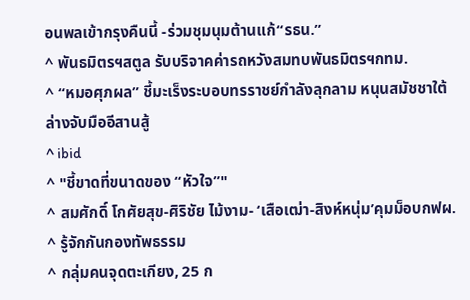อนพลเข้ากรุงคืนนี้ -ร่วมชุมนุมต้านแก้“รธน.”
^ พันธมิตรฯสตูล รับบริจาคค่ารถหวังสมทบพันธมิตรฯกทม.
^ “หมอศุภผล” ชี้มะเร็งระบอบทรราชย์กำลังลุกลาม หนุนสมัชชาใต้ล่างจับมืออีสานสู้
^ ibid
^ "ชี้ขาดที่ขนาดของ “หัวใจ”"
^ สมศักดิ์ โกศัยสุข-ศิริชัย ไม้งาม- ‘เสือเฒ่า-สิงห์หนุ่ม’คุมม็อบกฟผ.
^ รู้จักกันกองทัพธรรม
^ กลุ่มคนจุดตะเกียง, 25 ก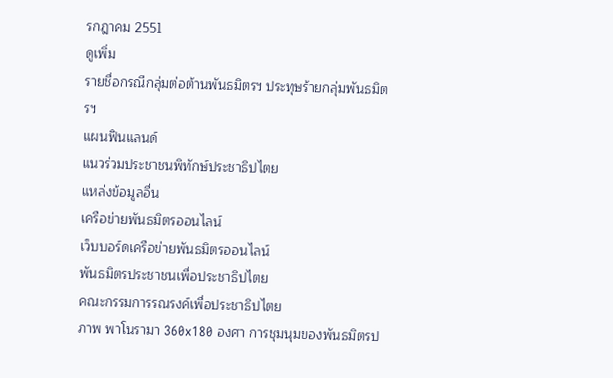รกฎาคม 2551
ดูเพิ่ม
รายชื่อกรณีกลุ่มต่อต้านพันธมิตรฯ ประทุษร้ายกลุ่มพันธมิตรฯ
แผนฟินแลนด์
แนวร่วมประชาชนพิทักษ์ประชาธิปไตย
แหล่งข้อมูลอื่น
เครือข่ายพันธมิตรออนไลน์
เว็บบอร์ดเครือข่ายพันธมิตรออนไลน์
พันธมิตรประชาชนเพื่อประชาธิปไตย
คณะกรรมการรณรงค์เพื่อประชาธิปไตย
ภาพ พาโนรามา 360x180 องศา การชุมนุมของพันธมิตรป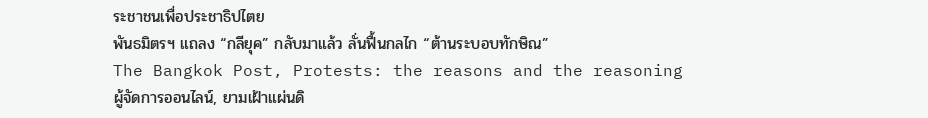ระชาชนเพื่อประชาธิปไตย
พันธมิตรฯ แถลง “กลียุค” กลับมาแล้ว ลั่นฟื้นกลไก “ต้านระบอบทักษิณ”
The Bangkok Post, Protests: the reasons and the reasoning
ผู้จัดการออนไลน์, ยามเฝ้าแผ่นดิ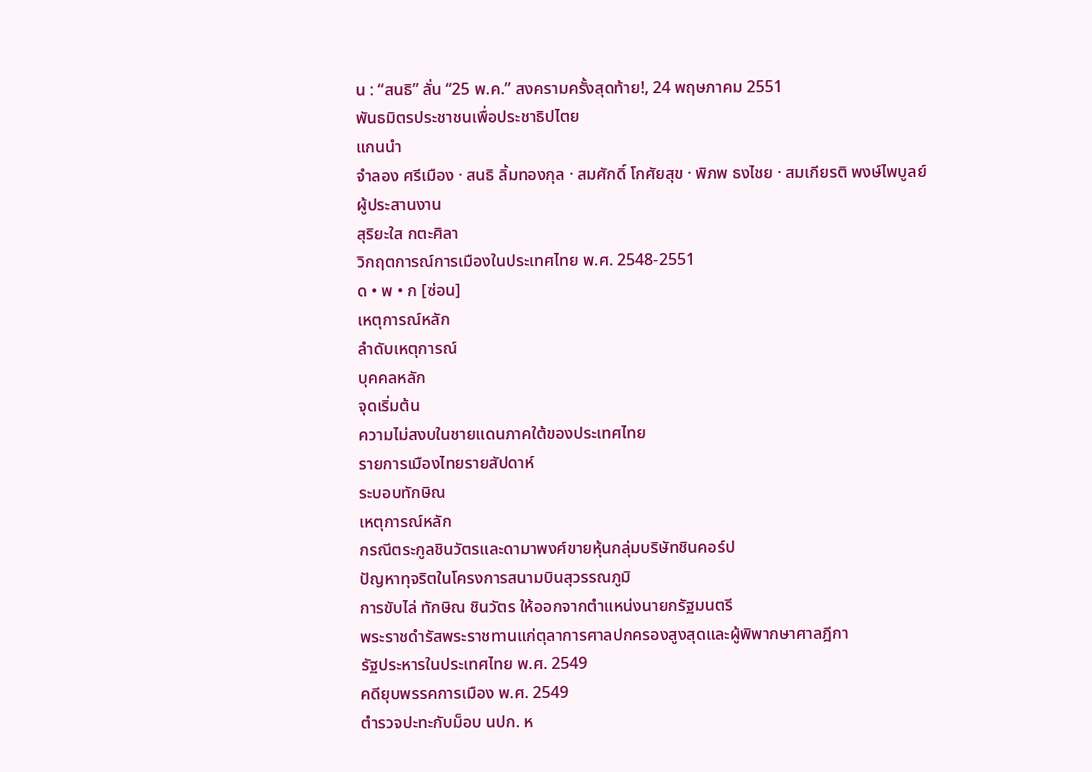น : “สนธิ” ลั่น “25 พ.ค.” สงครามครั้งสุดท้าย!, 24 พฤษภาคม 2551
พันธมิตรประชาชนเพื่อประชาธิปไตย
แกนนำ
จำลอง ศรีเมือง · สนธิ ลิ้มทองกุล · สมศักดิ์ โกศัยสุข · พิภพ ธงไชย · สมเกียรติ พงษ์ไพบูลย์
ผู้ประสานงาน
สุริยะใส กตะศิลา
วิกฤตการณ์การเมืองในประเทศไทย พ.ศ. 2548-2551
ด • พ • ก [ซ่อน]
เหตุการณ์หลัก
ลำดับเหตุการณ์
บุคคลหลัก
จุดเริ่มต้น
ความไม่สงบในชายแดนภาคใต้ของประเทศไทย
รายการเมืองไทยรายสัปดาห์
ระบอบทักษิณ
เหตุการณ์หลัก
กรณีตระกูลชินวัตรและดามาพงศ์ขายหุ้นกลุ่มบริษัทชินคอร์ป
ปัญหาทุจริตในโครงการสนามบินสุวรรณภูมิ
การขับไล่ ทักษิณ ชินวัตร ให้ออกจากตำแหน่งนายกรัฐมนตรี
พระราชดำรัสพระราชทานแก่ตุลาการศาลปกครองสูงสุดและผู้พิพากษาศาลฎีกา
รัฐประหารในประเทศไทย พ.ศ. 2549
คดียุบพรรคการเมือง พ.ศ. 2549
ตำรวจปะทะกับม็อบ นปก. ห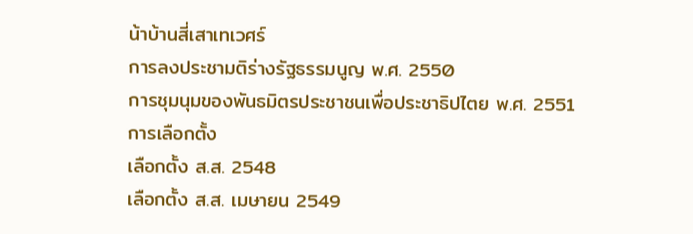น้าบ้านสี่เสาเทเวศร์
การลงประชามติร่างรัฐธรรมนูญ พ.ศ. 2550
การชุมนุมของพันธมิตรประชาชนเพื่อประชาธิปไตย พ.ศ. 2551
การเลือกตั้ง
เลือกตั้ง ส.ส. 2548
เลือกตั้ง ส.ส. เมษายน 2549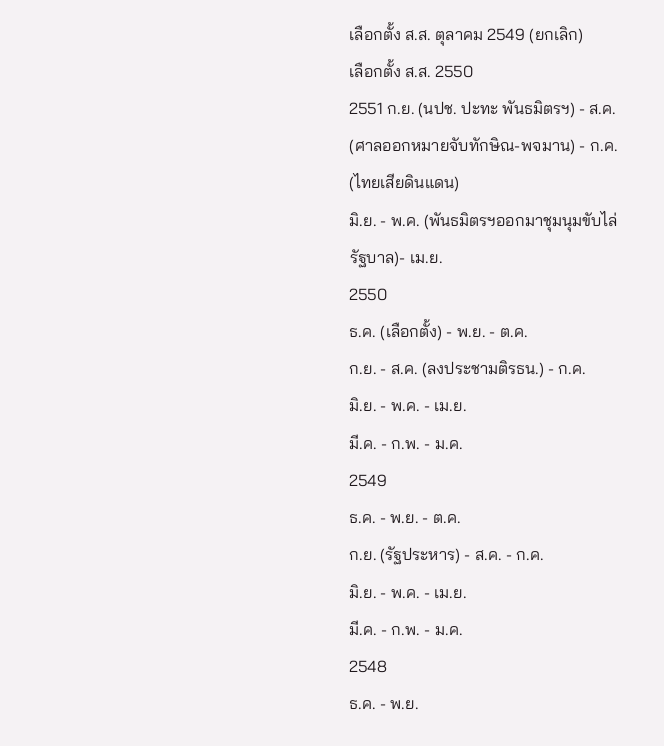เลือกตั้ง ส.ส. ตุลาคม 2549 (ยกเลิก)
เลือกตั้ง ส.ส. 2550
2551 ก.ย. (นปช. ปะทะ พันธมิตรฯ) - ส.ค. (ศาลออกหมายจับทักษิณ-พจมาน) - ก.ค. (ไทยเสียดินแดน)
มิ.ย. - พ.ค. (พันธมิตรฯออกมาชุมนุมขับไล่รัฐบาล)- เม.ย.
2550
ธ.ค. (เลือกตั้ง) - พ.ย. - ต.ค.
ก.ย. - ส.ค. (ลงประชามติรธน.) - ก.ค.
มิ.ย. - พ.ค. - เม.ย.
มี.ค. - ก.พ. - ม.ค.
2549
ธ.ค. - พ.ย. - ต.ค.
ก.ย. (รัฐประหาร) - ส.ค. - ก.ค.
มิ.ย. - พ.ค. - เม.ย.
มี.ค. - ก.พ. - ม.ค.
2548
ธ.ค. - พ.ย.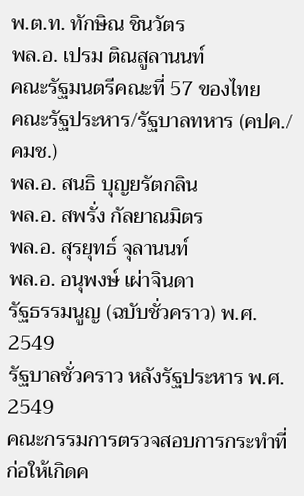พ.ต.ท. ทักษิณ ชินวัตร
พล.อ. เปรม ติณสูลานนท์
คณะรัฐมนตรีคณะที่ 57 ของไทย
คณะรัฐประหาร/รัฐบาลทหาร (คปค./คมช.)
พล.อ. สนธิ บุญยรัตกลิน
พล.อ. สพรั่ง กัลยาณมิตร
พล.อ. สุรยุทธ์ จุลานนท์
พล.อ. อนุพงษ์ เผ่าจินดา
รัฐธรรมนูญ (ฉบับชั่วคราว) พ.ศ. 2549
รัฐบาลชั่วคราว หลังรัฐประหาร พ.ศ. 2549
คณะกรรมการตรวจสอบการกระทำที่ก่อให้เกิดค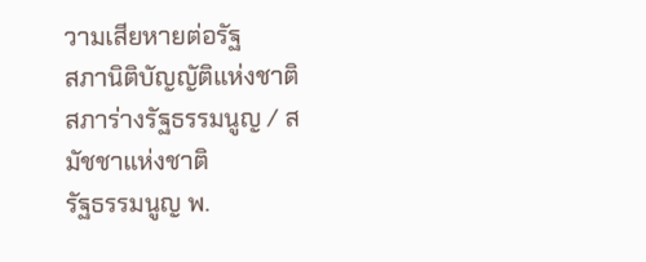วามเสียหายต่อรัฐ
สภานิติบัญญัติแห่งชาติ
สภาร่างรัฐธรรมนูญ / สมัชชาแห่งชาติ
รัฐธรรมนูญ พ.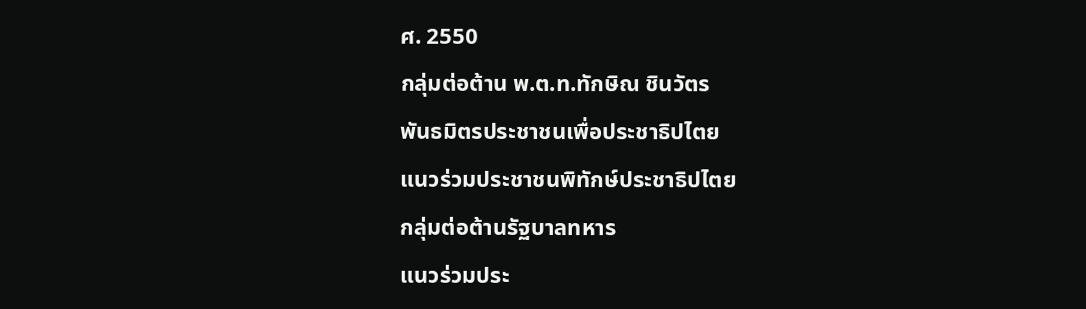ศ. 2550
กลุ่มต่อต้าน พ.ต.ท.ทักษิณ ชินวัตร
พันธมิตรประชาชนเพื่อประชาธิปไตย
แนวร่วมประชาชนพิทักษ์ประชาธิปไตย
กลุ่มต่อต้านรัฐบาลทหาร
แนวร่วมประ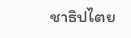ชาธิปไตย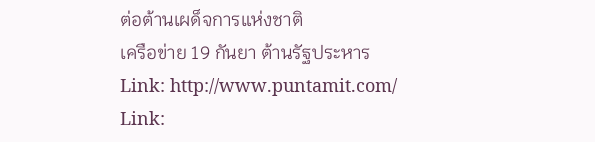ต่อต้านเผด็จการแห่งชาติ
เครือข่าย 19 กันยา ต้านรัฐประหาร
Link: http://www.puntamit.com/
Link: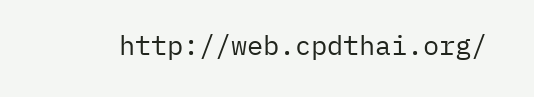http://web.cpdthai.org/